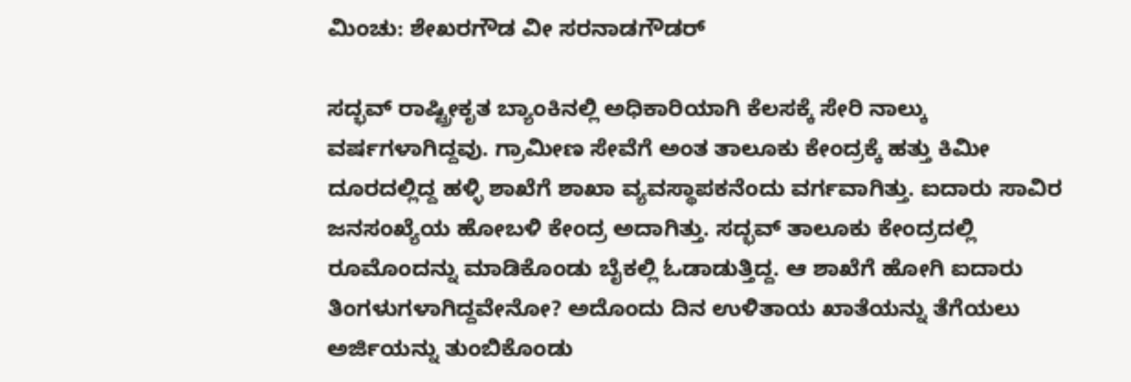ಮಿಂಚು: ಶೇಖರಗೌಡ ವೀ ಸರನಾಡಗೌಡರ್

ಸದ್ಭವ್ ರಾಷ್ಟ್ರೀಕೃತ ಬ್ಯಾಂಕಿನಲ್ಲಿ ಅಧಿಕಾರಿಯಾಗಿ ಕೆಲಸಕ್ಕೆ ಸೇರಿ ನಾಲ್ಕು ವರ್ಷಗಳಾಗಿದ್ದವು. ಗ್ರಾಮೀಣ ಸೇವೆಗೆ ಅಂತ ತಾಲೂಕು ಕೇಂದ್ರಕ್ಕೆ ಹತ್ತು ಕಿಮೀ ದೂರದಲ್ಲಿದ್ದ ಹಳ್ಳಿ ಶಾಖೆಗೆ ಶಾಖಾ ವ್ಯವಸ್ಥಾಪಕನೆಂದು ವರ್ಗವಾಗಿತ್ತು. ಐದಾರು ಸಾವಿರ ಜನಸಂಖ್ಯೆಯ ಹೋಬಳಿ ಕೇಂದ್ರ ಅದಾಗಿತ್ತು. ಸದ್ಭವ್ ತಾಲೂಕು ಕೇಂದ್ರದಲ್ಲಿ ರೂಮೊಂದನ್ನು ಮಾಡಿಕೊಂಡು ಬೈಕಲ್ಲಿ ಓಡಾಡುತ್ತಿದ್ದ. ಆ ಶಾಖೆಗೆ ಹೋಗಿ ಐದಾರು ತಿಂಗಳುಗಳಾಗಿದ್ದವೇನೋ? ಅದೊಂದು ದಿನ ಉಳಿತಾಯ ಖಾತೆಯನ್ನು ತೆಗೆಯಲು ಅರ್ಜಿಯನ್ನು ತುಂಬಿಕೊಂಡು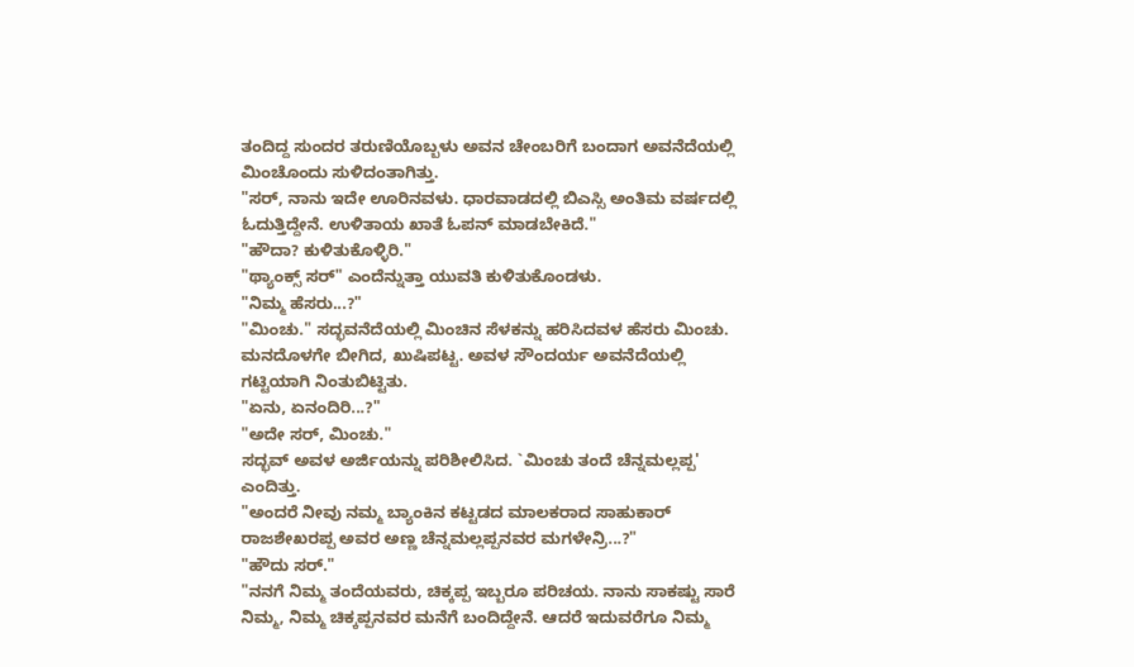ತಂದಿದ್ದ ಸುಂದರ ತರುಣಿಯೊಬ್ಬಳು ಅವನ ಚೇಂಬರಿಗೆ ಬಂದಾಗ ಅವನೆದೆಯಲ್ಲಿ ಮಿಂಚೊಂದು ಸುಳಿದಂತಾಗಿತ್ತು.
"ಸರ್, ನಾನು ಇದೇ ಊರಿನವಳು. ಧಾರವಾಡದಲ್ಲಿ ಬಿಎಸ್ಸಿ ಅಂತಿಮ ವರ್ಷದಲ್ಲಿ ಓದುತ್ತಿದ್ದೇನೆ. ಉಳಿತಾಯ ಖಾತೆ ಓಪನ್ ಮಾಡಬೇಕಿದೆ."
"ಹೌದಾ? ಕುಳಿತುಕೊಳ್ಳಿರಿ."
"ಥ್ಯಾಂಕ್ಸ್ ಸರ್" ಎಂದೆನ್ನುತ್ತಾ ಯುವತಿ ಕುಳಿತುಕೊಂಡಳು.
"ನಿಮ್ಮ ಹೆಸರು...?"
"ಮಿಂಚು." ಸದ್ಭವನೆದೆಯಲ್ಲಿ ಮಿಂಚಿನ ಸೆಳಕನ್ನು ಹರಿಸಿದವಳ ಹೆಸರು ಮಿಂಚು. ಮನದೊಳಗೇ ಬೀಗಿದ, ಖುಷಿಪಟ್ಟ. ಅವಳ ಸೌಂದರ್ಯ ಅವನೆದೆಯಲ್ಲಿ ಗಟ್ಟಿಯಾಗಿ ನಿಂತುಬಿಟ್ಟಿತು.
"ಏನು, ಏನಂದಿರಿ...?"
"ಅದೇ ಸರ್, ಮಿಂಚು."
ಸದ್ಭವ್ ಅವಳ ಅರ್ಜಿಯನ್ನು ಪರಿಶೀಲಿಸಿದ. `ಮಿಂಚು ತಂದೆ ಚೆನ್ನಮಲ್ಲಪ್ಪ' ಎಂದಿತ್ತು.
"ಅಂದರೆ ನೀವು ನಮ್ಮ ಬ್ಯಾಂಕಿನ ಕಟ್ಟಡದ ಮಾಲಕರಾದ ಸಾಹುಕಾರ್ ರಾಜಶೇಖರಪ್ಪ ಅವರ ಅಣ್ಣ ಚೆನ್ನಮಲ್ಲಪ್ಪನವರ ಮಗಳೇನ್ರಿ...?"
"ಹೌದು ಸರ್."
"ನನಗೆ ನಿಮ್ಮ ತಂದೆಯವರು, ಚಿಕ್ಕಪ್ಪ ಇಬ್ಬರೂ ಪರಿಚಯ. ನಾನು ಸಾಕಷ್ಟು ಸಾರೆ ನಿಮ್ಮ, ನಿಮ್ಮ ಚಿಕ್ಕಪ್ಪನವರ ಮನೆಗೆ ಬಂದಿದ್ದೇನೆ. ಆದರೆ ಇದುವರೆಗೂ ನಿಮ್ಮ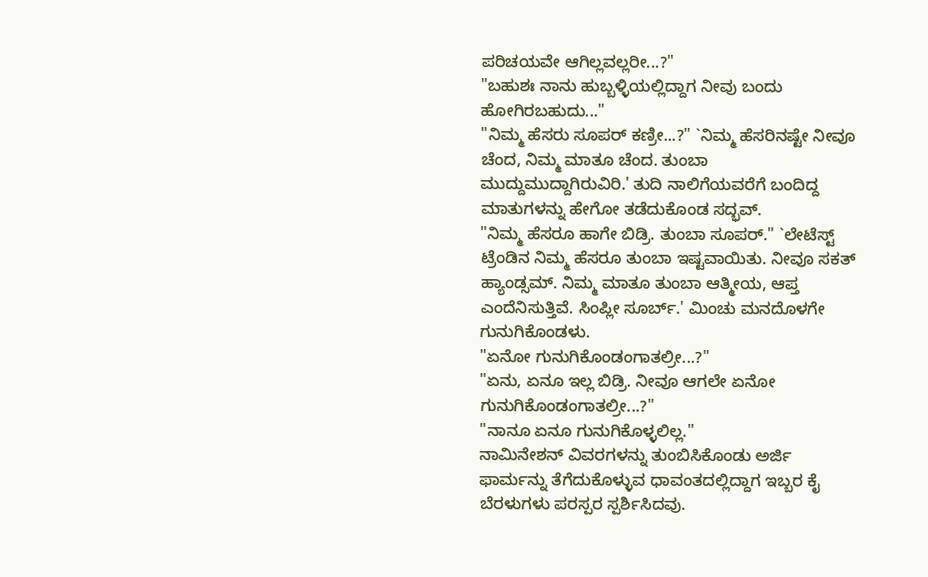ಪರಿಚಯವೇ ಆಗಿಲ್ಲವಲ್ಲರೀ...?"
"ಬಹುಶಃ ನಾನು ಹುಬ್ಬಳ್ಳಿಯಲ್ಲಿದ್ದಾಗ ನೀವು ಬಂದು ಹೋಗಿರಬಹುದು..."
"ನಿಮ್ಮ ಹೆಸರು ಸೂಪರ್ ಕಣ್ರೀ...?" `ನಿಮ್ಮ ಹೆಸರಿನಷ್ಟೇ ನೀವೂ ಚೆಂದ, ನಿಮ್ಮ ಮಾತೂ ಚೆಂದ. ತುಂಬಾ ಮುದ್ದುಮುದ್ದಾಗಿರುವಿರಿ.' ತುದಿ ನಾಲಿಗೆಯವರೆಗೆ ಬಂದಿದ್ದ ಮಾತುಗಳನ್ನು ಹೇಗೋ ತಡೆದುಕೊಂಡ ಸದ್ಭವ್.
"ನಿಮ್ಮ ಹೆಸರೂ ಹಾಗೇ ಬಿಡ್ರಿ. ತುಂಬಾ ಸೂಪರ್." `ಲೇಟೆಸ್ಟ್ ಟ್ರೆಂಡಿನ ನಿಮ್ಮ ಹೆಸರೂ ತುಂಬಾ ಇಷ್ಟವಾಯಿತು. ನೀವೂ ಸಕತ್ ಹ್ಯಾಂಡ್ಸಮ್. ನಿಮ್ಮ ಮಾತೂ ತುಂಬಾ ಆತ್ಮೀಯ, ಆಪ್ತ ಎಂದೆನಿಸುತ್ತಿವೆ. ಸಿಂಪ್ಲೀ ಸೂರ್ಬ್.' ಮಿಂಚು ಮನದೊಳಗೇ ಗುನುಗಿಕೊಂಡಳು.
"ಏನೋ ಗುನುಗಿಕೊಂಡಂಗಾತಲ್ರೀ...?"
"ಏನು, ಏನೂ ಇಲ್ಲ ಬಿಡ್ರಿ. ನೀವೂ ಆಗಲೇ ಏನೋ ಗುನುಗಿಕೊಂಡಂಗಾತಲ್ರೀ...?"
"ನಾನೂ ಏನೂ ಗುನುಗಿಕೊಳ್ಳಲಿಲ್ಲ."
ನಾಮಿನೇಶನ್ ವಿವರಗಳನ್ನು ತುಂಬಿಸಿಕೊಂಡು ಅರ್ಜಿ ಫಾರ್ಮನ್ನು ತೆಗೆದುಕೊಳ್ಳುವ ಧಾವಂತದಲ್ಲಿದ್ದಾಗ ಇಬ್ಬರ ಕೈ ಬೆರಳುಗಳು ಪರಸ್ಪರ ಸ್ಪರ್ಶಿಸಿದವು.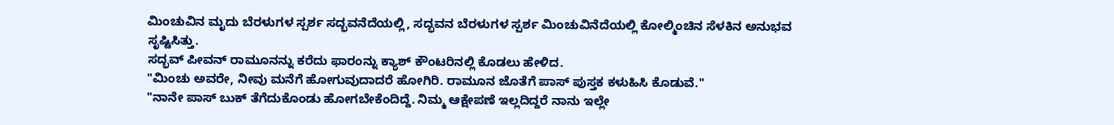ಮಿಂಚುವಿನ ಮೃದು ಬೆರಳುಗಳ ಸ್ಪರ್ಶ ಸದ್ಭವನೆದೆಯಲ್ಲಿ, ಸದ್ಭವನ ಬೆರಳುಗಳ ಸ್ಪರ್ಶ ಮಿಂಚುವಿನೆದೆಯಲ್ಲಿ ಕೋಲ್ಮಿಂಚಿನ ಸೆಳಕಿನ ಅನುಭವ ಸೃಷ್ಟಿಸಿತ್ತು.
ಸದ್ಭವ್ ಪೀವನ್ ರಾಮೂನನ್ನು ಕರೆದು ಫಾರಂನ್ನು ಕ್ಯಾಶ್ ಕೌಂಟರಿನಲ್ಲಿ ಕೊಡಲು ಹೇಳಿದ.
"ಮಿಂಚು ಅವರೇ, ನೀವು ಮನೆಗೆ ಹೋಗುವುದಾದರೆ ಹೋಗಿರಿ. ರಾಮೂನ ಜೊತೆಗೆ ಪಾಸ್ ಪುಸ್ತಕ ಕಳುಹಿಸಿ ಕೊಡುವೆ."
"ನಾನೇ ಪಾಸ್ ಬುಕ್ ತೆಗೆದುಕೊಂಡು ಹೋಗಬೇಕೆಂದಿದ್ದೆ. ನಿಮ್ಮ ಆಕ್ಷೇಪಣೆ ಇಲ್ಲದಿದ್ದರೆ ನಾನು ಇಲ್ಲೇ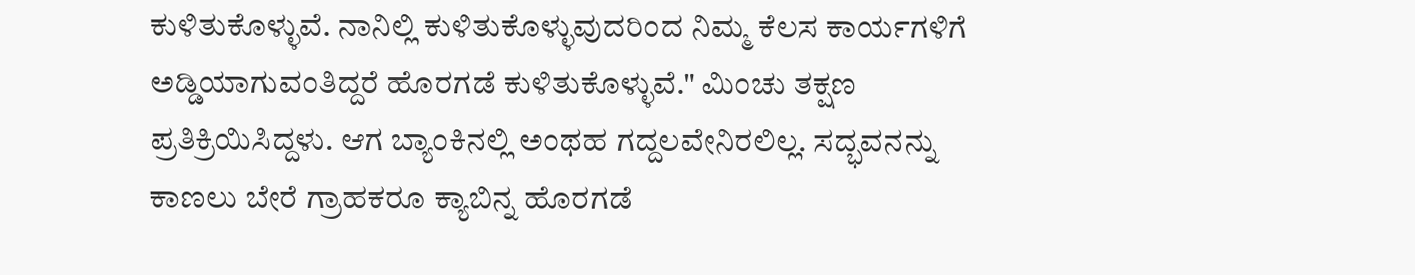ಕುಳಿತುಕೊಳ್ಳುವೆ. ನಾನಿಲ್ಲಿ ಕುಳಿತುಕೊಳ್ಳುವುದರಿಂದ ನಿಮ್ಮ ಕೆಲಸ ಕಾರ್ಯಗಳಿಗೆ ಅಡ್ಡಿಯಾಗುವಂತಿದ್ದರೆ ಹೊರಗಡೆ ಕುಳಿತುಕೊಳ್ಳುವೆ." ಮಿಂಚು ತಕ್ಷಣ ಪ್ರತಿಕ್ರಿಯಿಸಿದ್ದಳು. ಆಗ ಬ್ಯಾಂಕಿನಲ್ಲಿ ಅಂಥಹ ಗದ್ದಲವೇನಿರಲಿಲ್ಲ. ಸದ್ಭವನನ್ನು ಕಾಣಲು ಬೇರೆ ಗ್ರಾಹಕರೂ ಕ್ಯಾಬಿನ್ನ ಹೊರಗಡೆ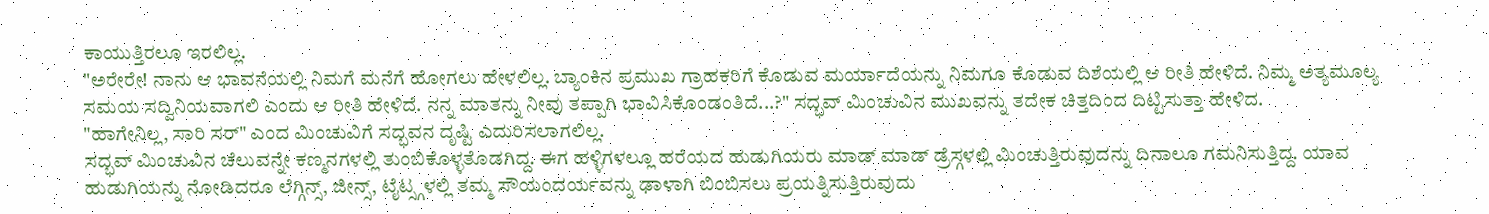ಕಾಯುತ್ತಿರಲೂ ಇರಲಿಲ್ಲ.
"ಅರೇರೇ! ನಾನು ಆ ಭಾವನೆಯಲ್ಲಿ ನಿಮಗೆ ಮನೆಗೆ ಹೋಗಲು ಹೇಳಲಿಲ್ಲ. ಬ್ಯಾಂಕಿನ ಪ್ರಮುಖ ಗ್ರಾಹಕರಿಗೆ ಕೊಡುವ ಮರ್ಯಾದೆಯನ್ನು ನಿಮಗೂ ಕೊಡುವ ದಿಶೆಯಲ್ಲಿ ಆ ರೀತಿ ಹೇಳಿದೆ. ನಿಮ್ಮ ಅತ್ಯಮೂಲ್ಯ ಸಮಯ ಸದ್ವಿನಿಯವಾಗಲಿ ಎಂದು ಆ ರೀತಿ ಹೇಳಿದೆ. ನನ್ನ ಮಾತನ್ನು ನೀವು ತಪ್ಪಾಗಿ ಭಾವಿಸಿಕೊಂಡಂತಿದೆ...?" ಸದ್ಭವ್ ಮಿಂಚುವಿನ ಮುಖವನ್ನು ತದೇಕ ಚಿತ್ತದಿಂದ ದಿಟ್ಟಿಸುತ್ತಾ ಹೇಳಿದ.
"ಹಾಗೇನಿಲ್ಲ, ಸಾರಿ ಸರ್" ಎಂದ ಮಿಂಚುವಿಗೆ ಸದ್ಭವನ ದೃಷ್ಟಿ ಎದುರಿಸಲಾಗಲಿಲ್ಲ.
ಸದ್ಭವ್ ಮಿಂಚುವಿನ ಚೆಲುವನ್ನೇ ಕಣ್ಮನಗಳಲ್ಲಿ ತುಂಬಿಕೊಳ್ಳತೊಡಗಿದ್ದ. ಈಗ ಹಳ್ಳಿಗಳಲ್ಲೂ ಹರೆಯದ ಹುಡುಗಿಯರು ಮಾಡ್ ಮಾಡ್ ಡ್ರೆಸ್ಗಳಲ್ಲಿ ಮಿಂಚುತ್ತಿರುವುದನ್ನು ದಿನಾಲೂ ಗಮನಿಸುತ್ತಿದ್ದ. ಯಾವ ಹುಡುಗಿಯನ್ನು ನೋಡಿದರೂ ಲೆಗ್ಗಿನ್ಸ್, ಜೀನ್ಸ್, ಟೈಟ್ಸ್ಗಳಲ್ಲಿ ತಮ್ಮ ಸೌಯಂದರ್ಯವನ್ನು ಢಾಳಾಗಿ ಬಿಂಬಿಸಲು ಪ್ರಯತ್ನಿಸುತ್ತಿರುವುದು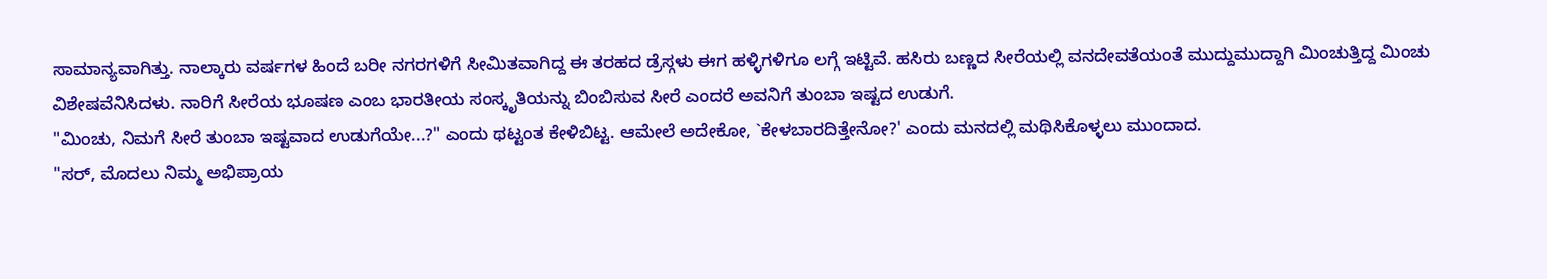ಸಾಮಾನ್ಯವಾಗಿತ್ತು. ನಾಲ್ಕಾರು ವರ್ಷಗಳ ಹಿಂದೆ ಬರೀ ನಗರಗಳಿಗೆ ಸೀಮಿತವಾಗಿದ್ದ ಈ ತರಹದ ಡ್ರೆಸ್ಗಳು ಈಗ ಹಳ್ಳಿಗಳಿಗೂ ಲಗ್ಗೆ ಇಟ್ಟಿವೆ. ಹಸಿರು ಬಣ್ಣದ ಸೀರೆಯಲ್ಲಿ ವನದೇವತೆಯಂತೆ ಮುದ್ದುಮುದ್ದಾಗಿ ಮಿಂಚುತ್ತಿದ್ದ ಮಿಂಚು ವಿಶೇಷವೆನಿಸಿದಳು. ನಾರಿಗೆ ಸೀರೆಯ ಭೂಷಣ ಎಂಬ ಭಾರತೀಯ ಸಂಸ್ಕೃತಿಯನ್ನು ಬಿಂಬಿಸುವ ಸೀರೆ ಎಂದರೆ ಅವನಿಗೆ ತುಂಬಾ ಇಷ್ಟದ ಉಡುಗೆ.
"ಮಿಂಚು, ನಿಮಗೆ ಸೀರೆ ತುಂಬಾ ಇಷ್ಟವಾದ ಉಡುಗೆಯೇ...?" ಎಂದು ಥಟ್ಟಂತ ಕೇಳಿಬಿಟ್ಟ. ಆಮೇಲೆ ಅದೇಕೋ, `ಕೇಳಬಾರದಿತ್ತೇನೋ?' ಎಂದು ಮನದಲ್ಲಿ ಮಥಿಸಿಕೊಳ್ಳಲು ಮುಂದಾದ.
"ಸರ್, ಮೊದಲು ನಿಮ್ಮ ಅಭಿಪ್ರಾಯ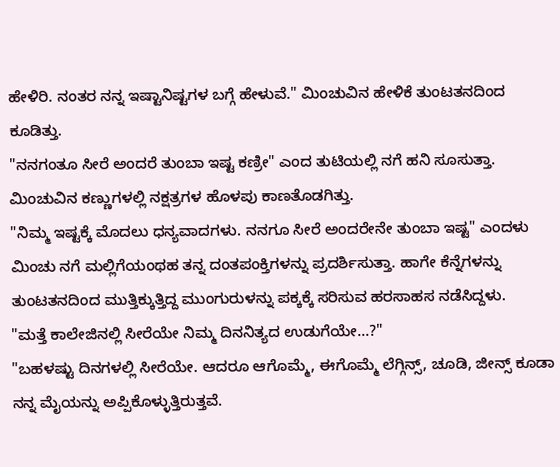ಹೇಳಿರಿ. ನಂತರ ನನ್ನ ಇಷ್ಟಾನಿಷ್ಟಗಳ ಬಗ್ಗೆ ಹೇಳುವೆ." ಮಿಂಚುವಿನ ಹೇಳಿಕೆ ತುಂಟತನದಿಂದ ಕೂಡಿತ್ತು.
"ನನಗಂತೂ ಸೀರೆ ಅಂದರೆ ತುಂಬಾ ಇಷ್ಟ ಕಣ್ರೀ" ಎಂದ ತುಟಿಯಲ್ಲಿ ನಗೆ ಹನಿ ಸೂಸುತ್ತಾ. ಮಿಂಚುವಿನ ಕಣ್ಣುಗಳಲ್ಲಿ ನಕ್ಷತ್ರಗಳ ಹೊಳಪು ಕಾಣತೊಡಗಿತ್ತು.
"ನಿಮ್ಮ ಇಷ್ಟಕ್ಕೆ ಮೊದಲು ಧನ್ಯವಾದಗಳು. ನನಗೂ ಸೀರೆ ಅಂದರೇನೇ ತುಂಬಾ ಇಷ್ಟ" ಎಂದಳು ಮಿಂಚು ನಗೆ ಮಲ್ಲಿಗೆಯಂಥಹ ತನ್ನ ದಂತಪಂಕ್ತಿಗಳನ್ನು ಪ್ರದರ್ಶಿಸುತ್ತಾ. ಹಾಗೇ ಕೆನ್ನೆಗಳನ್ನು ತುಂಟತನದಿಂದ ಮುತ್ತಿಕ್ಕುತ್ತಿದ್ದ ಮುಂಗುರುಳನ್ನು ಪಕ್ಕಕ್ಕೆ ಸರಿಸುವ ಹರಸಾಹಸ ನಡೆಸಿದ್ದಳು.
"ಮತ್ತೆ ಕಾಲೇಜಿನಲ್ಲಿ ಸೀರೆಯೇ ನಿಮ್ಮ ದಿನನಿತ್ಯದ ಉಡುಗೆಯೇ...?"
"ಬಹಳಷ್ಟು ದಿನಗಳಲ್ಲಿ ಸೀರೆಯೇ. ಆದರೂ ಆಗೊಮ್ಮೆ, ಈಗೊಮ್ಮೆ ಲೆಗ್ಗಿನ್ಸ್, ಚೂಡಿ, ಜೀನ್ಸ್ ಕೂಡಾ ನನ್ನ ಮೈಯನ್ನು ಅಪ್ಪಿಕೊಳ್ಳುತ್ತಿರುತ್ತವೆ.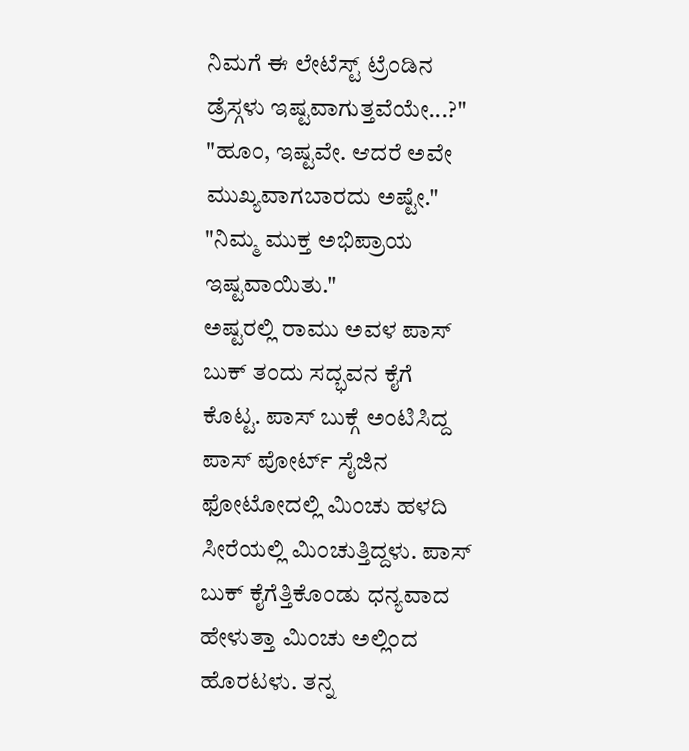ನಿಮಗೆ ಈ ಲೇಟೆಸ್ಟ್ ಟ್ರೆಂಡಿನ ಡ್ರೆಸ್ಗಳು ಇಷ್ಟವಾಗುತ್ತವೆಯೇ...?"
"ಹೂಂ, ಇಷ್ಟವೇ. ಆದರೆ ಅವೇ ಮುಖ್ಯವಾಗಬಾರದು ಅಷ್ಟೇ."
"ನಿಮ್ಮ ಮುಕ್ತ ಅಭಿಪ್ರಾಯ ಇಷ್ಟವಾಯಿತು."
ಅಷ್ಟರಲ್ಲಿ ರಾಮು ಅವಳ ಪಾಸ್ ಬುಕ್ ತಂದು ಸದ್ಭವನ ಕೈಗೆ ಕೊಟ್ಟ. ಪಾಸ್ ಬುಕ್ಗೆ ಅಂಟಿಸಿದ್ದ ಪಾಸ್ ಪೋರ್ಟ್ ಸೈಜಿನ ಫೋಟೋದಲ್ಲಿ ಮಿಂಚು ಹಳದಿ ಸೀರೆಯಲ್ಲಿ ಮಿಂಚುತ್ತಿದ್ದಳು. ಪಾಸ್ ಬುಕ್ ಕೈಗೆತ್ತಿಕೊಂಡು ಧನ್ಯವಾದ ಹೇಳುತ್ತಾ ಮಿಂಚು ಅಲ್ಲಿಂದ ಹೊರಟಳು. ತನ್ನ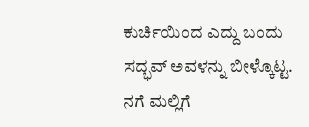ಕುರ್ಚಿಯಿಂದ ಎದ್ದು ಬಂದು ಸದ್ಭವ್ ಅವಳನ್ನು ಬೀಳ್ಕೊಟ್ಟ. ನಗೆ ಮಲ್ಲಿಗೆ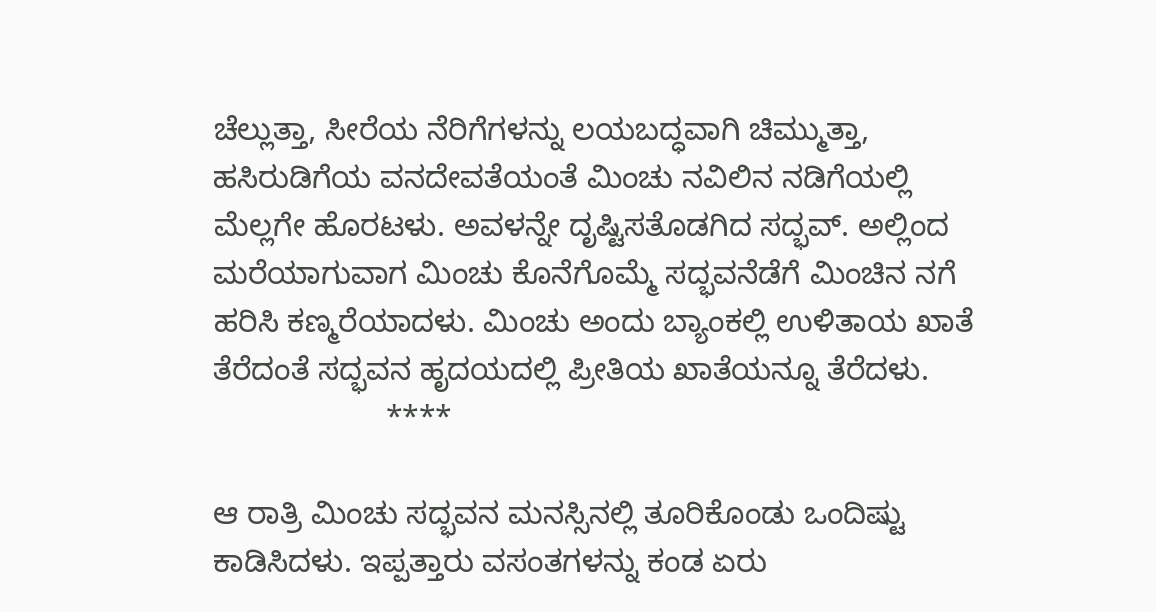ಚೆಲ್ಲುತ್ತಾ, ಸೀರೆಯ ನೆರಿಗೆಗಳನ್ನು ಲಯಬದ್ಧವಾಗಿ ಚಿಮ್ಮುತ್ತಾ, ಹಸಿರುಡಿಗೆಯ ವನದೇವತೆಯಂತೆ ಮಿಂಚು ನವಿಲಿನ ನಡಿಗೆಯಲ್ಲಿ ಮೆಲ್ಲಗೇ ಹೊರಟಳು. ಅವಳನ್ನೇ ದೃಷ್ಟಿಸತೊಡಗಿದ ಸದ್ಭವ್. ಅಲ್ಲಿಂದ ಮರೆಯಾಗುವಾಗ ಮಿಂಚು ಕೊನೆಗೊಮ್ಮೆ ಸದ್ಭವನೆಡೆಗೆ ಮಿಂಚಿನ ನಗೆ ಹರಿಸಿ ಕಣ್ಮರೆಯಾದಳು. ಮಿಂಚು ಅಂದು ಬ್ಯಾಂಕಲ್ಲಿ ಉಳಿತಾಯ ಖಾತೆ ತೆರೆದಂತೆ ಸದ್ಭವನ ಹೃದಯದಲ್ಲಿ ಪ್ರೀತಿಯ ಖಾತೆಯನ್ನೂ ತೆರೆದಳು.
                    ****

ಆ ರಾತ್ರಿ ಮಿಂಚು ಸದ್ಭವನ ಮನಸ್ಸಿನಲ್ಲಿ ತೂರಿಕೊಂಡು ಒಂದಿಷ್ಟು ಕಾಡಿಸಿದಳು. ಇಪ್ಪತ್ತಾರು ವಸಂತಗಳನ್ನು ಕಂಡ ಏರು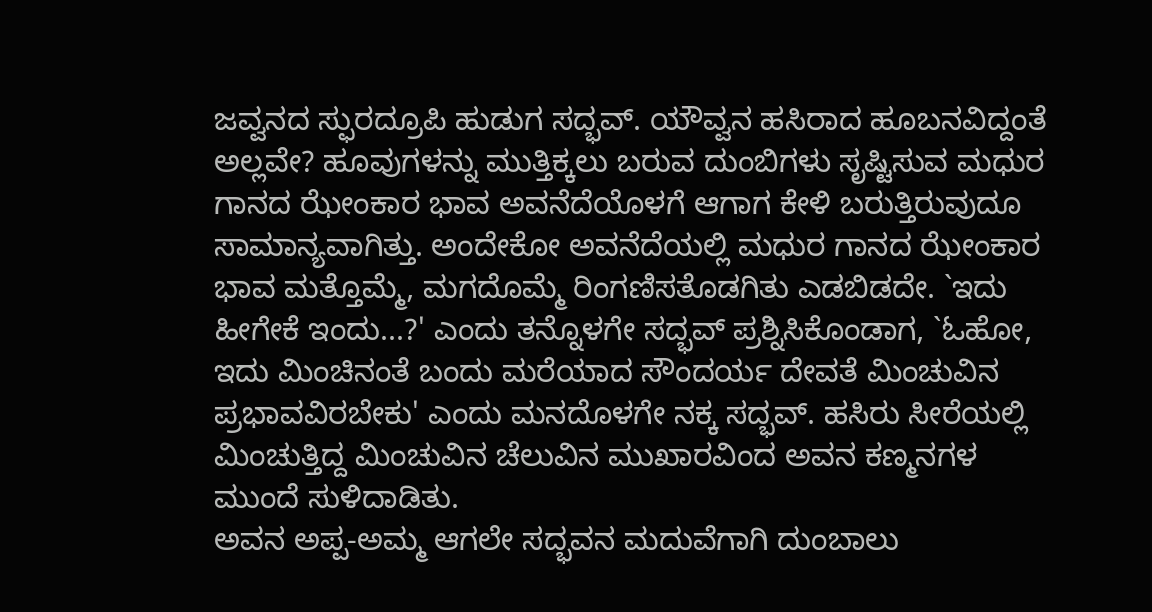ಜವ್ವನದ ಸ್ಫುರದ್ರೂಪಿ ಹುಡುಗ ಸದ್ಭವ್. ಯೌವ್ವನ ಹಸಿರಾದ ಹೂಬನವಿದ್ದಂತೆ ಅಲ್ಲವೇ? ಹೂವುಗಳನ್ನು ಮುತ್ತಿಕ್ಕಲು ಬರುವ ದುಂಬಿಗಳು ಸೃಷ್ಟಿಸುವ ಮಧುರ ಗಾನದ ಝೇಂಕಾರ ಭಾವ ಅವನೆದೆಯೊಳಗೆ ಆಗಾಗ ಕೇಳಿ ಬರುತ್ತಿರುವುದೂ ಸಾಮಾನ್ಯವಾಗಿತ್ತು. ಅಂದೇಕೋ ಅವನೆದೆಯಲ್ಲಿ ಮಧುರ ಗಾನದ ಝೇಂಕಾರ ಭಾವ ಮತ್ತೊಮ್ಮೆ, ಮಗದೊಮ್ಮೆ ರಿಂಗಣಿಸತೊಡಗಿತು ಎಡಬಿಡದೇ. `ಇದು ಹೀಗೇಕೆ ಇಂದು...?' ಎಂದು ತನ್ನೊಳಗೇ ಸದ್ಭವ್ ಪ್ರಶ್ನಿಸಿಕೊಂಡಾಗ, `ಓಹೋ, ಇದು ಮಿಂಚಿನಂತೆ ಬಂದು ಮರೆಯಾದ ಸೌಂದರ್ಯ ದೇವತೆ ಮಿಂಚುವಿನ ಪ್ರಭಾವವಿರಬೇಕು' ಎಂದು ಮನದೊಳಗೇ ನಕ್ಕ ಸದ್ಭವ್. ಹಸಿರು ಸೀರೆಯಲ್ಲಿ ಮಿಂಚುತ್ತಿದ್ದ ಮಿಂಚುವಿನ ಚೆಲುವಿನ ಮುಖಾರವಿಂದ ಅವನ ಕಣ್ಮನಗಳ ಮುಂದೆ ಸುಳಿದಾಡಿತು.
ಅವನ ಅಪ್ಪ-ಅಮ್ಮ ಆಗಲೇ ಸದ್ಭವನ ಮದುವೆಗಾಗಿ ದುಂಬಾಲು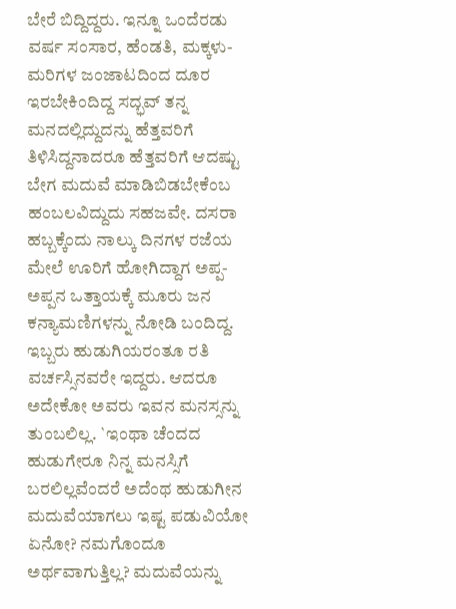ಬೇರೆ ಬಿದ್ದಿದ್ದರು. ಇನ್ನೂ ಒಂದೆರಡು ವರ್ಷ ಸಂಸಾರ, ಹೆಂಡತಿ, ಮಕ್ಕಳು-ಮರಿಗಳ ಜಂಜಾಟದಿಂದ ದೂರ ಇರಬೇಕಿಂದಿದ್ದ ಸದ್ಭವ್ ತನ್ನ ಮನದಲ್ಲಿದ್ದುದನ್ನು ಹೆತ್ತವರಿಗೆ ತಿಳಿಸಿದ್ದನಾದರೂ ಹೆತ್ತವರಿಗೆ ಆದಷ್ಟು ಬೇಗ ಮದುವೆ ಮಾಡಿಬಿಡಬೇಕೆಂಬ ಹಂಬಲವಿದ್ದುದು ಸಹಜವೇ. ದಸರಾ ಹಬ್ಬಕ್ಕೆಂದು ನಾಲ್ಕು ದಿನಗಳ ರಜೆಯ ಮೇಲೆ ಊರಿಗೆ ಹೋಗಿದ್ದಾಗ ಅಪ್ಪ-ಅಪ್ಪನ ಒತ್ತಾಯಕ್ಕೆ ಮೂರು ಜನ ಕನ್ಯಾಮಣಿಗಳನ್ನು ನೋಡಿ ಬಂದಿದ್ದ. ಇಬ್ಬರು ಹುಡುಗಿಯರಂತೂ ರತಿ ವರ್ಚಸ್ಸಿನವರೇ ಇದ್ದರು. ಆದರೂ ಅದೇಕೋ ಅವರು ಇವನ ಮನಸ್ಸನ್ನು ತುಂಬಲಿಲ್ಲ. `ಇಂಥಾ ಚೆಂದದ ಹುಡುಗೇರೂ ನಿನ್ನ ಮನಸ್ಸಿಗೆ ಬರಲಿಲ್ಲವೆಂದರೆ ಅದೆಂಥ ಹುಡುಗೀನ ಮದುವೆಯಾಗಲು ಇಷ್ಟ ಪಡುವಿಯೋ ಏನೋ? ನಮಗೊಂದೂ ಅರ್ಥವಾಗುತ್ತಿಲ್ಲ? ಮದುವೆಯನ್ನು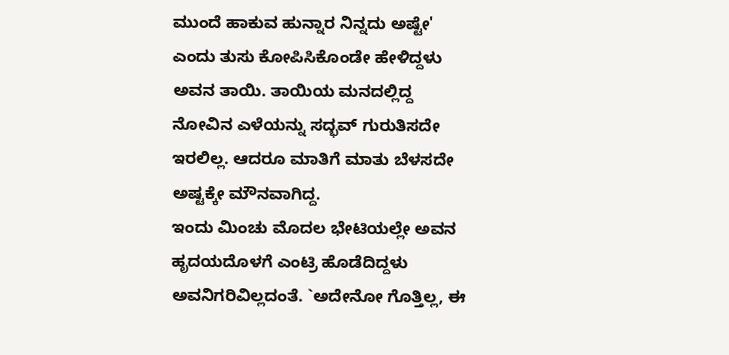ಮುಂದೆ ಹಾಕುವ ಹುನ್ನಾರ ನಿನ್ನದು ಅಷ್ಟೇ' ಎಂದು ತುಸು ಕೋಪಿಸಿಕೊಂಡೇ ಹೇಳಿದ್ದಳು ಅವನ ತಾಯಿ. ತಾಯಿಯ ಮನದಲ್ಲಿದ್ದ ನೋವಿನ ಎಳೆಯನ್ನು ಸದ್ಭವ್ ಗುರುತಿಸದೇ ಇರಲಿಲ್ಲ. ಆದರೂ ಮಾತಿಗೆ ಮಾತು ಬೆಳಸದೇ ಅಷ್ಟಕ್ಕೇ ಮೌನವಾಗಿದ್ದ.
ಇಂದು ಮಿಂಚು ಮೊದಲ ಭೇಟಿಯಲ್ಲೇ ಅವನ ಹೃದಯದೊಳಗೆ ಎಂಟ್ರಿ ಹೊಡೆದಿದ್ದಳು ಅವನಿಗರಿವಿಲ್ಲದಂತೆ. `ಅದೇನೋ ಗೊತ್ತಿಲ್ಲ, ಈ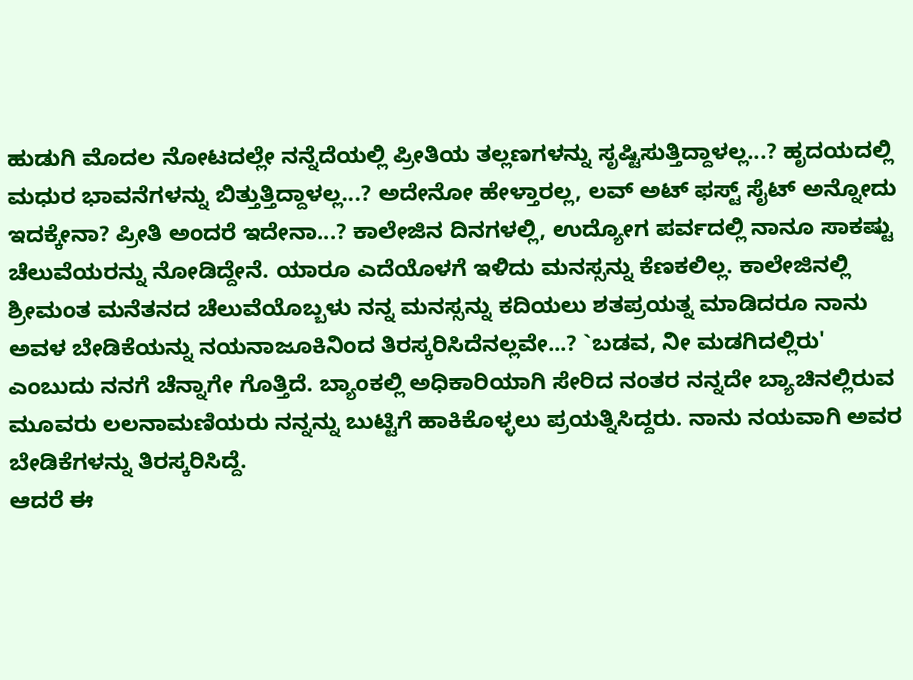ಹುಡುಗಿ ಮೊದಲ ನೋಟದಲ್ಲೇ ನನ್ನೆದೆಯಲ್ಲಿ ಪ್ರೀತಿಯ ತಲ್ಲಣಗಳನ್ನು ಸೃಷ್ಟಿಸುತ್ತಿದ್ದಾಳಲ್ಲ...? ಹೃದಯದಲ್ಲಿ ಮಧುರ ಭಾವನೆಗಳನ್ನು ಬಿತ್ತುತ್ತಿದ್ದಾಳಲ್ಲ...? ಅದೇನೋ ಹೇಳ್ತಾರಲ್ಲ, ಲವ್ ಅಟ್ ಫಸ್ಟ್ ಸೈಟ್ ಅನ್ನೋದು ಇದಕ್ಕೇನಾ? ಪ್ರೀತಿ ಅಂದರೆ ಇದೇನಾ...? ಕಾಲೇಜಿನ ದಿನಗಳಲ್ಲಿ, ಉದ್ಯೋಗ ಪರ್ವದಲ್ಲಿ ನಾನೂ ಸಾಕಷ್ಟು ಚೆಲುವೆಯರನ್ನು ನೋಡಿದ್ದೇನೆ. ಯಾರೂ ಎದೆಯೊಳಗೆ ಇಳಿದು ಮನಸ್ಸನ್ನು ಕೆಣಕಲಿಲ್ಲ. ಕಾಲೇಜಿನಲ್ಲಿ ಶ್ರೀಮಂತ ಮನೆತನದ ಚೆಲುವೆಯೊಬ್ಬಳು ನನ್ನ ಮನಸ್ಸನ್ನು ಕದಿಯಲು ಶತಪ್ರಯತ್ನ ಮಾಡಿದರೂ ನಾನು ಅವಳ ಬೇಡಿಕೆಯನ್ನು ನಯನಾಜೂಕಿನಿಂದ ತಿರಸ್ಕರಿಸಿದೆನಲ್ಲವೇ...? `ಬಡವ, ನೀ ಮಡಗಿದಲ್ಲಿರು' ಎಂಬುದು ನನಗೆ ಚೆನ್ನಾಗೇ ಗೊತ್ತಿದೆ. ಬ್ಯಾಂಕಲ್ಲಿ ಅಧಿಕಾರಿಯಾಗಿ ಸೇರಿದ ನಂತರ ನನ್ನದೇ ಬ್ಯಾಚಿನಲ್ಲಿರುವ ಮೂವರು ಲಲನಾಮಣಿಯರು ನನ್ನನ್ನು ಬುಟ್ಟಿಗೆ ಹಾಕಿಕೊಳ್ಳಲು ಪ್ರಯತ್ನಿಸಿದ್ದರು. ನಾನು ನಯವಾಗಿ ಅವರ ಬೇಡಿಕೆಗಳನ್ನು ತಿರಸ್ಕರಿಸಿದ್ದೆ.
ಆದರೆ ಈ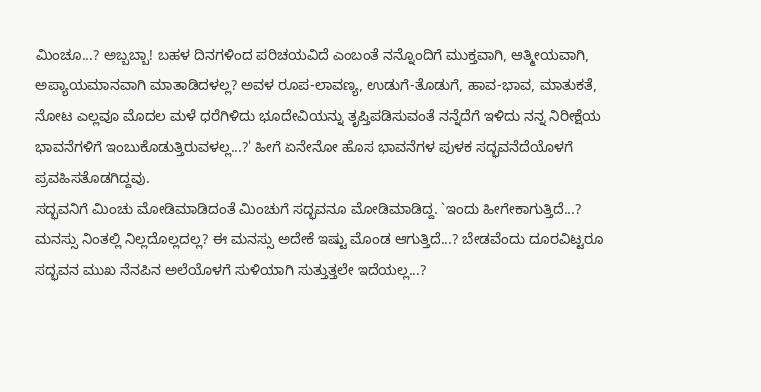ಮಿಂಚೂ...? ಅಬ್ಬಬ್ಬಾ! ಬಹಳ ದಿನಗಳಿಂದ ಪರಿಚಯವಿದೆ ಎಂಬಂತೆ ನನ್ನೊಂದಿಗೆ ಮುಕ್ತವಾಗಿ, ಆತ್ಮೀಯವಾಗಿ, ಅಪ್ಯಾಯಮಾನವಾಗಿ ಮಾತಾಡಿದಳಲ್ಲ? ಅವಳ ರೂಪ-ಲಾವಣ್ಯ, ಉಡುಗೆ-ತೊಡುಗೆ, ಹಾವ-ಭಾವ, ಮಾತುಕತೆ, ನೋಟ ಎಲ್ಲವೂ ಮೊದಲ ಮಳೆ ಧರೆಗಿಳಿದು ಭೂದೇವಿಯನ್ನು ತೃಪ್ತಿಪಡಿಸುವಂತೆ ನನ್ನೆದೆಗೆ ಇಳಿದು ನನ್ನ ನಿರೀಕ್ಷೆಯ ಭಾವನೆಗಳಿಗೆ ಇಂಬುಕೊಡುತ್ತಿರುವಳಲ್ಲ...?' ಹೀಗೆ ಏನೇನೋ ಹೊಸ ಭಾವನೆಗಳ ಪುಳಕ ಸದ್ಭವನೆದೆಯೊಳಗೆ ಪ್ರವಹಿಸತೊಡಗಿದ್ದವು.
ಸದ್ಭವನಿಗೆ ಮಿಂಚು ಮೋಡಿಮಾಡಿದಂತೆ ಮಿಂಚುಗೆ ಸದ್ಭವನೂ ಮೋಡಿಮಾಡಿದ್ದ. `ಇಂದು ಹೀಗೇಕಾಗುತ್ತಿದೆ...? ಮನಸ್ಸು ನಿಂತಲ್ಲಿ ನಿಲ್ಲದೊಲ್ಲದಲ್ಲ? ಈ ಮನಸ್ಸು ಅದೇಕೆ ಇಷ್ಟು ಮೊಂಡ ಆಗುತ್ತಿದೆ...? ಬೇಡವೆಂದು ದೂರವಿಟ್ಟರೂ ಸದ್ಭವನ ಮುಖ ನೆನಪಿನ ಅಲೆಯೊಳಗೆ ಸುಳಿಯಾಗಿ ಸುತ್ತುತ್ತಲೇ ಇದೆಯಲ್ಲ...?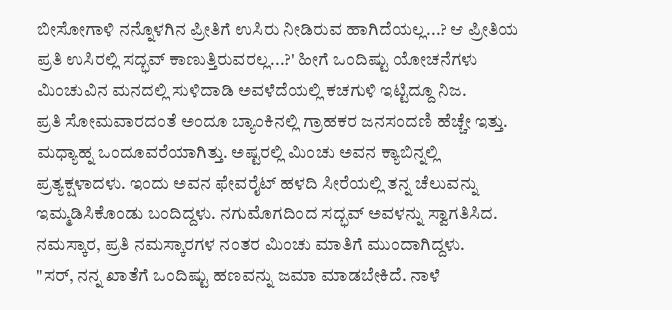ಬೀಸೋಗಾಳಿ ನನ್ನೊಳಗಿನ ಪ್ರೀತಿಗೆ ಉಸಿರು ನೀಡಿರುವ ಹಾಗಿದೆಯಲ್ಲ...? ಆ ಪ್ರೀತಿಯ ಪ್ರತಿ ಉಸಿರಲ್ಲಿ ಸದ್ಭವ್ ಕಾಣುತ್ತಿರುವರಲ್ಲ...?' ಹೀಗೆ ಒಂದಿಷ್ಟು ಯೋಚನೆಗಳು ಮಿಂಚುವಿನ ಮನದಲ್ಲಿ ಸುಳಿದಾಡಿ ಅವಳೆದೆಯಲ್ಲಿ ಕಚಗುಳಿ ಇಟ್ಟಿದ್ದೂ ನಿಜ.
ಪ್ರತಿ ಸೋಮವಾರದಂತೆ ಅಂದೂ ಬ್ಯಾಂಕಿನಲ್ಲಿ ಗ್ರಾಹಕರ ಜನಸಂದಣಿ ಹೆಚ್ಚೇ ಇತ್ತು. ಮಧ್ಯಾಹ್ನ ಒಂದೂವರೆಯಾಗಿತ್ತು. ಅಷ್ಟರಲ್ಲಿ ಮಿಂಚು ಅವನ ಕ್ಯಾಬಿನ್ನಲ್ಲಿ ಪ್ರತ್ಯಕ್ಷಳಾದಳು. ಇಂದು ಅವನ ಫೇವರೈಟ್ ಹಳದಿ ಸೀರೆಯಲ್ಲಿ ತನ್ನ ಚೆಲುವನ್ನು ಇಮ್ಮಡಿಸಿಕೊಂಡು ಬಂದಿದ್ದಳು. ನಗುಮೊಗದಿಂದ ಸದ್ಭವ್ ಅವಳನ್ನು ಸ್ವಾಗತಿಸಿದ. ನಮಸ್ಕಾರ, ಪ್ರತಿ ನಮಸ್ಕಾರಗಳ ನಂತರ ಮಿಂಚು ಮಾತಿಗೆ ಮುಂದಾಗಿದ್ದಳು.
"ಸರ್, ನನ್ನ ಖಾತೆಗೆ ಒಂದಿಷ್ಟು ಹಣವನ್ನು ಜಮಾ ಮಾಡಬೇಕಿದೆ. ನಾಳೆ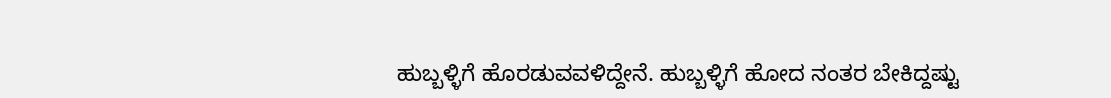ಹುಬ್ಬಳ್ಳಿಗೆ ಹೊರಡುವವಳಿದ್ದೇನೆ. ಹುಬ್ಬಳ್ಳಿಗೆ ಹೋದ ನಂತರ ಬೇಕಿದ್ದಷ್ಟು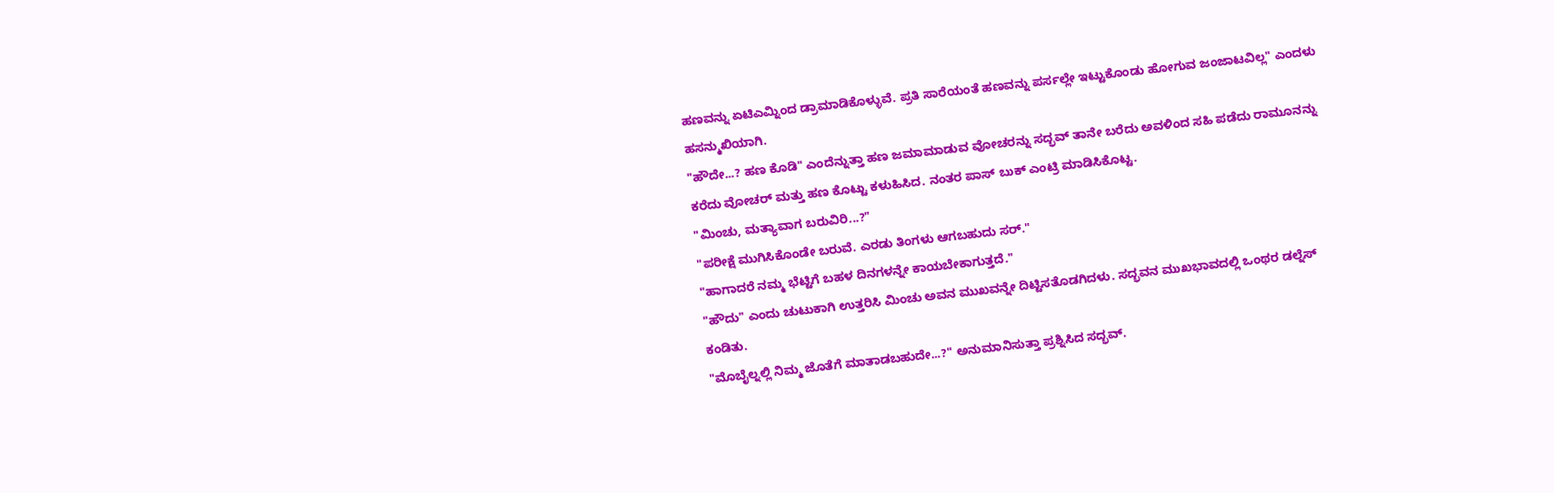ಹಣವನ್ನು ಏಟಿಎಮ್ನಿಂದ ಡ್ರಾಮಾಡಿಕೊಳ್ಳುವೆ. ಪ್ರತಿ ಸಾರೆಯಂತೆ ಹಣವನ್ನು ಪರ್ಸಲ್ಲೇ ಇಟ್ಟುಕೊಂಡು ಹೋಗುವ ಜಂಜಾಟವಿಲ್ಲ" ಎಂದಳು ಹಸನ್ಮುಖಿಯಾಗಿ.
"ಹೌದೇ...? ಹಣ ಕೊಡಿ" ಎಂದೆನ್ನುತ್ತಾ ಹಣ ಜಮಾಮಾಡುವ ವೋಚರನ್ನು ಸದ್ಭವ್ ತಾನೇ ಬರೆದು ಅವಳಿಂದ ಸಹಿ ಪಡೆದು ರಾಮೂನನ್ನು ಕರೆದು ವೋಚರ್ ಮತ್ತು ಹಣ ಕೊಟ್ಟು ಕಳುಹಿಸಿದ. ನಂತರ ಪಾಸ್ ಬುಕ್ ಎಂಟ್ರಿ ಮಾಡಿಸಿಕೊಟ್ಟ.
"ಮಿಂಚು, ಮತ್ಯಾವಾಗ ಬರುವಿರಿ...?"
"ಪರೀಕ್ಷೆ ಮುಗಿಸಿಕೊಂಡೇ ಬರುವೆ. ಎರಡು ತಿಂಗಳು ಆಗಬಹುದು ಸರ್."
"ಹಾಗಾದರೆ ನಮ್ಮ ಭೆಟ್ಟಿಗೆ ಬಹಳ ದಿನಗಳನ್ನೇ ಕಾಯಬೇಕಾಗುತ್ತದೆ."
"ಹೌದು" ಎಂದು ಚುಟುಕಾಗಿ ಉತ್ತರಿಸಿ ಮಿಂಚು ಅವನ ಮುಖವನ್ನೇ ದಿಟ್ಟಿಸತೊಡಗಿದಳು. ಸದ್ಭವನ ಮುಖಭಾವದಲ್ಲಿ ಒಂಥರ ಡಲ್ನೆಸ್ ಕಂಡಿತು.
"ಮೊಬೈಲ್ನಲ್ಲಿ ನಿಮ್ಮ ಜೊತೆಗೆ ಮಾತಾಡಬಹುದೇ...?" ಅನುಮಾನಿಸುತ್ತಾ ಪ್ರಶ್ನಿಸಿದ ಸದ್ಭವ್.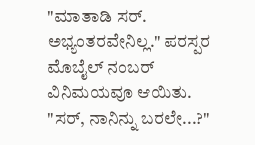"ಮಾತಾಡಿ ಸರ್. ಅಭ್ಯಂತರವೇನಿಲ್ಲ." ಪರಸ್ಪರ ಮೊಬೈಲ್ ನಂಬರ್ ವಿನಿಮಯವೂ ಆಯಿತು.
"ಸರ್, ನಾನಿನ್ನು ಬರಲೇ...?"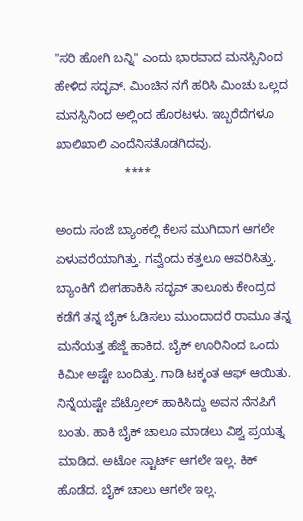"ಸರಿ ಹೋಗಿ ಬನ್ನಿ" ಎಂದು ಭಾರವಾದ ಮನಸ್ಸಿನಿಂದ ಹೇಳಿದ ಸದ್ಭವ್. ಮಿಂಚಿನ ನಗೆ ಹರಿಸಿ ಮಿಂಚು ಒಲ್ಲದ ಮನಸ್ಸಿನಿಂದ ಅಲ್ಲಿಂದ ಹೊರಟಳು. ಇಬ್ಬರೆದೆಗಳೂ ಖಾಲಿಖಾಲಿ ಎಂದೆನಿಸತೊಡಗಿದವು.
                    ****

ಅಂದು ಸಂಜೆ ಬ್ಯಾಂಕಲ್ಲಿ ಕೆಲಸ ಮುಗಿದಾಗ ಆಗಲೇ ಏಳುವರೆಯಾಗಿತ್ತು. ಗವ್ವೆಂದು ಕತ್ತಲೂ ಆವರಿಸಿತ್ತು. ಬ್ಯಾಂಕಿಗೆ ಬೀಗಹಾಕಿಸಿ ಸದ್ಭವ್ ತಾಲೂಕು ಕೇಂದ್ರದ ಕಡೆಗೆ ತನ್ನ ಬೈಕ್ ಓಡಿಸಲು ಮುಂದಾದರೆ ರಾಮೂ ತನ್ನ ಮನೆಯತ್ತ ಹೆಜ್ಜೆ ಹಾಕಿದ. ಬೈಕ್ ಊರಿನಿಂದ ಒಂದು ಕಿಮೀ ಅಷ್ಟೇ ಬಂದಿತ್ತು. ಗಾಡಿ ಟಕ್ಕಂತ ಆಫ್ ಆಯಿತು. ನಿನ್ನೆಯಷ್ಟೇ ಪೆಟ್ರೋಲ್ ಹಾಕಿಸಿದ್ದು ಅವನ ನೆನಪಿಗೆ ಬಂತು. ಹಾಕಿ ಬೈಕ್ ಚಾಲೂ ಮಾಡಲು ವಿಶ್ವ ಪ್ರಯತ್ನ ಮಾಡಿದ. ಅಟೋ ಸ್ಟಾರ್ಟ್ ಆಗಲೇ ಇಲ್ಲ. ಕಿಕ್ ಹೊಡೆದ. ಬೈಕ್ ಚಾಲು ಆಗಲೇ ಇಲ್ಲ.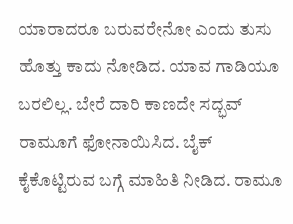ಯಾರಾದರೂ ಬರುವರೇನೋ ಎಂದು ತುಸು ಹೊತ್ತು ಕಾದು ನೋಡಿದ. ಯಾವ ಗಾಡಿಯೂ ಬರಲಿಲ್ಲ. ಬೇರೆ ದಾರಿ ಕಾಣದೇ ಸದ್ಭವ್ ರಾಮೂಗೆ ಫೋನಾಯಿಸಿದ. ಬೈಕ್ ಕೈಕೊಟ್ಟಿರುವ ಬಗ್ಗೆ ಮಾಹಿತಿ ನೀಡಿದ. ರಾಮೂ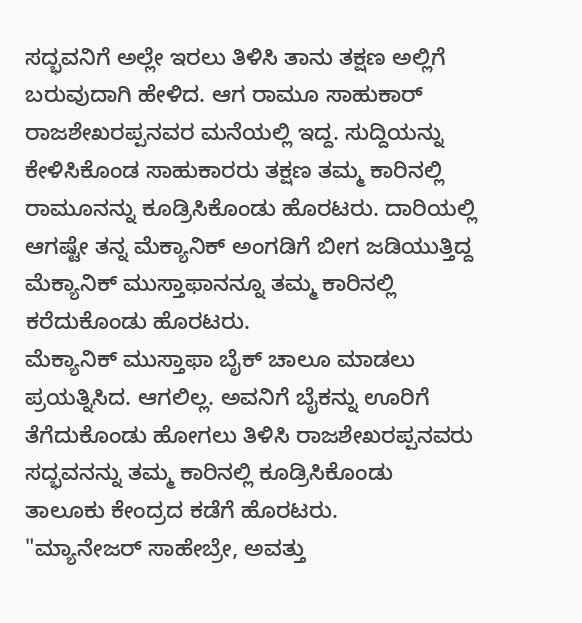ಸದ್ಭವನಿಗೆ ಅಲ್ಲೇ ಇರಲು ತಿಳಿಸಿ ತಾನು ತಕ್ಷಣ ಅಲ್ಲಿಗೆ ಬರುವುದಾಗಿ ಹೇಳಿದ. ಆಗ ರಾಮೂ ಸಾಹುಕಾರ್ ರಾಜಶೇಖರಪ್ಪನವರ ಮನೆಯಲ್ಲಿ ಇದ್ದ. ಸುದ್ದಿಯನ್ನು ಕೇಳಿಸಿಕೊಂಡ ಸಾಹುಕಾರರು ತಕ್ಷಣ ತಮ್ಮ ಕಾರಿನಲ್ಲಿ ರಾಮೂನನ್ನು ಕೂಡ್ರಿಸಿಕೊಂಡು ಹೊರಟರು. ದಾರಿಯಲ್ಲಿ ಆಗಷ್ಟೇ ತನ್ನ ಮೆಕ್ಯಾನಿಕ್ ಅಂಗಡಿಗೆ ಬೀಗ ಜಡಿಯುತ್ತಿದ್ದ ಮೆಕ್ಯಾನಿಕ್ ಮುಸ್ತಾಫಾನನ್ನೂ ತಮ್ಮ ಕಾರಿನಲ್ಲಿ ಕರೆದುಕೊಂಡು ಹೊರಟರು.
ಮೆಕ್ಯಾನಿಕ್ ಮುಸ್ತಾಫಾ ಬೈಕ್ ಚಾಲೂ ಮಾಡಲು ಪ್ರಯತ್ನಿಸಿದ. ಆಗಲಿಲ್ಲ. ಅವನಿಗೆ ಬೈಕನ್ನು ಊರಿಗೆ ತೆಗೆದುಕೊಂಡು ಹೋಗಲು ತಿಳಿಸಿ ರಾಜಶೇಖರಪ್ಪನವರು ಸದ್ಭವನನ್ನು ತಮ್ಮ ಕಾರಿನಲ್ಲಿ ಕೂಡ್ರಿಸಿಕೊಂಡು ತಾಲೂಕು ಕೇಂದ್ರದ ಕಡೆಗೆ ಹೊರಟರು.
"ಮ್ಯಾನೇಜರ್ ಸಾಹೇಬ್ರೇ, ಅವತ್ತು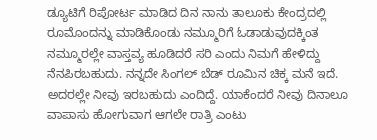ಡ್ಯೂಟಿಗೆ ರಿಪೋರ್ಟ ಮಾಡಿದ ದಿನ ನಾನು ತಾಲೂಕು ಕೇಂದ್ರದಲ್ಲಿ ರೂಮೊಂದನ್ನು ಮಾಡಿಕೊಂಡು ನಮ್ಮೂರಿಗೆ ಓಡಾಡುವುದಕ್ಕಿಂತ ನಮ್ಮೂರಲ್ಲೇ ವಾಸ್ತವ್ಯ ಹೂಡಿದರೆ ಸರಿ ಎಂದು ನಿಮಗೆ ಹೇಳಿದ್ದು ನೆನಪಿರಬಹುದು. ನನ್ನದೇ ಸಿಂಗಲ್ ಬೆಡ್ ರೂಮಿನ ಚಿಕ್ಕ ಮನೆ ಇದೆ. ಅದರಲ್ಲೇ ನೀವು ಇರಬಹುದು ಎಂದಿದ್ದೆ. ಯಾಕೆಂದರೆ ನೀವು ದಿನಾಲೂ ವಾಪಾಸು ಹೋಗುವಾಗ ಆಗಲೇ ರಾತ್ರಿ ಎಂಟು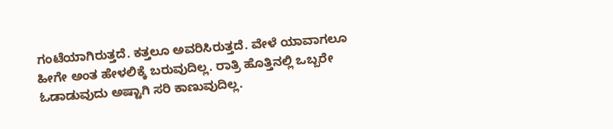ಗಂಟೆಯಾಗಿರುತ್ತದೆ. ಕತ್ತಲೂ ಅವರಿಸಿರುತ್ತದೆ. ವೇಳೆ ಯಾವಾಗಲೂ ಹೀಗೇ ಅಂತ ಹೇಳಲಿಕ್ಕೆ ಬರುವುದಿಲ್ಲ. ರಾತ್ರಿ ಹೊತ್ತಿನಲ್ಲಿ ಒಬ್ಬರೇ ಓಡಾಡುವುದು ಅಷ್ಟಾಗಿ ಸರಿ ಕಾಣುವುದಿಲ್ಲ.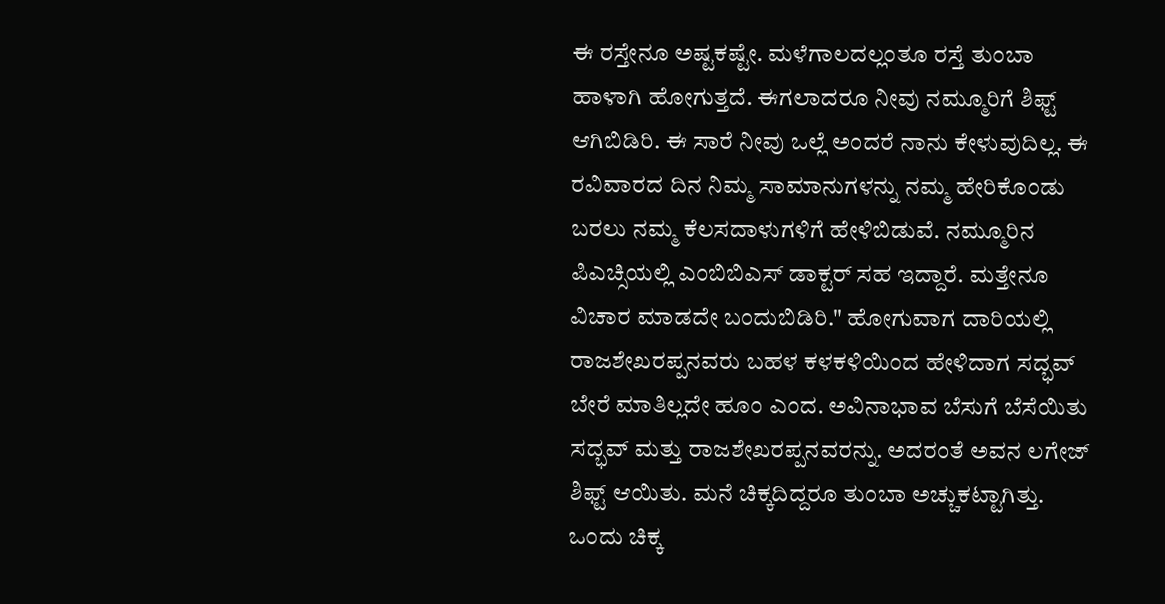ಈ ರಸ್ತೇನೂ ಅಷ್ಟಕಷ್ಟೇ. ಮಳೆಗಾಲದಲ್ಲಂತೂ ರಸ್ತೆ ತುಂಬಾ ಹಾಳಾಗಿ ಹೋಗುತ್ತದೆ. ಈಗಲಾದರೂ ನೀವು ನಮ್ಮೂರಿಗೆ ಶಿಫ್ಟ್ ಆಗಿಬಿಡಿರಿ. ಈ ಸಾರೆ ನೀವು ಒಲ್ಲೆ ಅಂದರೆ ನಾನು ಕೇಳುವುದಿಲ್ಲ. ಈ ರವಿವಾರದ ದಿನ ನಿಮ್ಮ ಸಾಮಾನುಗಳನ್ನು ನಮ್ಮ ಹೇರಿಕೊಂಡು ಬರಲು ನಮ್ಮ ಕೆಲಸದಾಳುಗಳಿಗೆ ಹೇಳಿಬಿಡುವೆ. ನಮ್ಮೂರಿನ ಪಿಎಚ್ಸಿಯಲ್ಲಿ ಎಂಬಿಬಿಎಸ್ ಡಾಕ್ಟರ್ ಸಹ ಇದ್ದಾರೆ. ಮತ್ತೇನೂ ವಿಚಾರ ಮಾಡದೇ ಬಂದುಬಿಡಿರಿ." ಹೋಗುವಾಗ ದಾರಿಯಲ್ಲಿ ರಾಜಶೇಖರಪ್ಪನವರು ಬಹಳ ಕಳಕಳಿಯಿಂದ ಹೇಳಿದಾಗ ಸದ್ಭವ್ ಬೇರೆ ಮಾತಿಲ್ಲದೇ ಹೂಂ ಎಂದ. ಅವಿನಾಭಾವ ಬೆಸುಗೆ ಬೆಸೆಯಿತು ಸದ್ಭವ್ ಮತ್ತು ರಾಜಶೇಖರಪ್ಪನವರನ್ನು. ಅದರಂತೆ ಅವನ ಲಗೇಜ್ ಶಿಫ್ಟ್ ಆಯಿತು. ಮನೆ ಚಿಕ್ಕದಿದ್ದರೂ ತುಂಬಾ ಅಚ್ಚುಕಟ್ಟಾಗಿತ್ತು. ಒಂದು ಚಿಕ್ಕ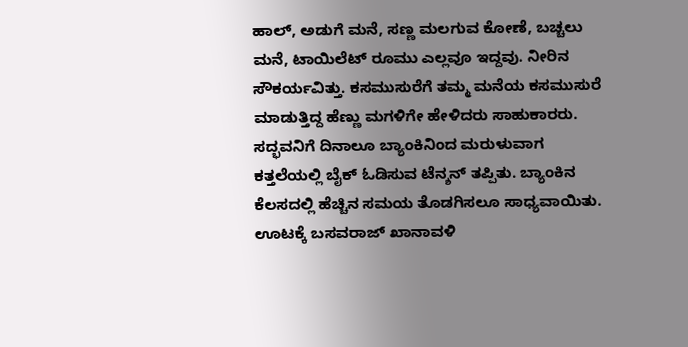ಹಾಲ್, ಅಡುಗೆ ಮನೆ, ಸಣ್ಣ ಮಲಗುವ ಕೋಣೆ, ಬಚ್ಚಲು ಮನೆ, ಟಾಯಿಲೆಟ್ ರೂಮು ಎಲ್ಲವೂ ಇದ್ದವು. ನೀರಿನ ಸೌಕರ್ಯವಿತ್ತು. ಕಸಮುಸುರೆಗೆ ತಮ್ಮ ಮನೆಯ ಕಸಮುಸುರೆ ಮಾಡುತ್ತಿದ್ದ ಹೆಣ್ಣು ಮಗಳಿಗೇ ಹೇಳಿದರು ಸಾಹುಕಾರರು. ಸದ್ಭವನಿಗೆ ದಿನಾಲೂ ಬ್ಯಾಂಕಿನಿಂದ ಮರುಳುವಾಗ ಕತ್ತಲೆಯಲ್ಲಿ ಬೈಕ್ ಓಡಿಸುವ ಟೆನ್ಶನ್ ತಪ್ಪಿತು. ಬ್ಯಾಂಕಿನ ಕೆಲಸದಲ್ಲಿ ಹೆಚ್ಚಿನ ಸಮಯ ತೊಡಗಿಸಲೂ ಸಾಧ್ಯವಾಯಿತು. ಊಟಕ್ಕೆ ಬಸವರಾಜ್ ಖಾನಾವಳಿ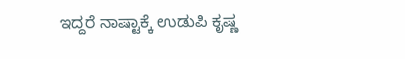ಇದ್ದರೆ ನಾಷ್ಟಾಕ್ಕೆ ಉಡುಪಿ ಕೃಷ್ಣ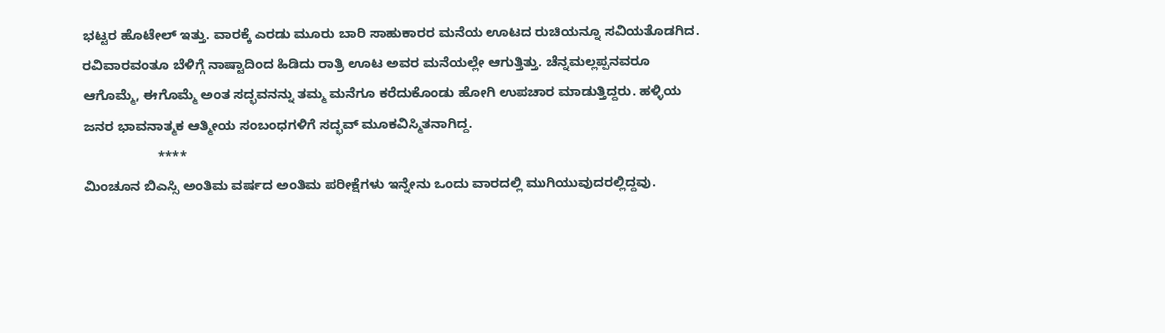ಭಟ್ಟರ ಹೊಟೇಲ್ ಇತ್ತು. ವಾರಕ್ಕೆ ಎರಡು ಮೂರು ಬಾರಿ ಸಾಹುಕಾರರ ಮನೆಯ ಊಟದ ರುಚಿಯನ್ನೂ ಸವಿಯತೊಡಗಿದ. ರವಿವಾರವಂತೂ ಬೆಳಿಗ್ಗೆ ನಾಷ್ಟಾದಿಂದ ಹಿಡಿದು ರಾತ್ರಿ ಊಟ ಅವರ ಮನೆಯಲ್ಲೇ ಆಗುತ್ತಿತ್ತು. ಚೆನ್ನಮಲ್ಲಪ್ಪನವರೂ ಆಗೊಮ್ಮೆ, ಈಗೊಮ್ಮೆ ಅಂತ ಸದ್ಭವನನ್ನು ತಮ್ಮ ಮನೆಗೂ ಕರೆದುಕೊಂಡು ಹೋಗಿ ಉಪಚಾರ ಮಾಡುತ್ತಿದ್ದರು. ಹಳ್ಳಿಯ ಜನರ ಭಾವನಾತ್ಮಕ ಆತ್ಮೀಯ ಸಂಬಂಧಗಳಿಗೆ ಸದ್ಭವ್ ಮೂಕವಿಸ್ಮಿತನಾಗಿದ್ದ.
                    ****
ಮಿಂಚೂನ ಬಿಎಸ್ಸಿ ಅಂತಿಮ ವರ್ಷದ ಅಂತಿಮ ಪರೀಕ್ಷೆಗಳು ಇನ್ನೇನು ಒಂದು ವಾರದಲ್ಲಿ ಮುಗಿಯುವುದರಲ್ಲಿದ್ದವು.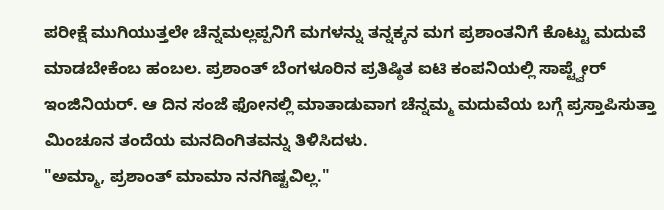ಪರೀಕ್ಷೆ ಮುಗಿಯುತ್ತಲೇ ಚೆನ್ನಮಲ್ಲಪ್ಪನಿಗೆ ಮಗಳನ್ನು ತನ್ನಕ್ಕನ ಮಗ ಪ್ರಶಾಂತನಿಗೆ ಕೊಟ್ಟು ಮದುವೆ ಮಾಡಬೇಕೆಂಬ ಹಂಬಲ. ಪ್ರಶಾಂತ್ ಬೆಂಗಳೂರಿನ ಪ್ರತಿಷ್ಠಿತ ಐಟಿ ಕಂಪನಿಯಲ್ಲಿ ಸಾಪ್ಟ್ವೇರ್ ಇಂಜಿನಿಯರ್. ಆ ದಿನ ಸಂಜೆ ಫೋನಲ್ಲಿ ಮಾತಾಡುವಾಗ ಚೆನ್ನಮ್ಮ ಮದುವೆಯ ಬಗ್ಗೆ ಪ್ರಸ್ತಾಪಿಸುತ್ತಾ ಮಿಂಚೂನ ತಂದೆಯ ಮನದಿಂಗಿತವನ್ನು ತಿಳಿಸಿದಳು.
"ಅಮ್ಮಾ, ಪ್ರಶಾಂತ್ ಮಾಮಾ ನನಗಿಷ್ಟವಿಲ್ಲ."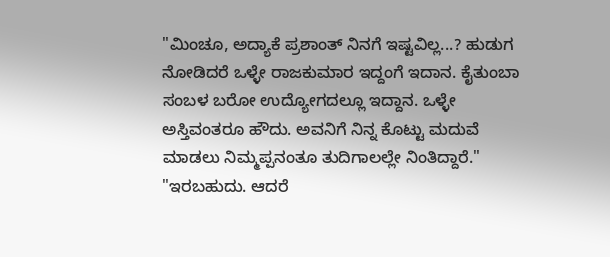"ಮಿಂಚೂ, ಅದ್ಯಾಕೆ ಪ್ರಶಾಂತ್ ನಿನಗೆ ಇಷ್ಟವಿಲ್ಲ...? ಹುಡುಗ ನೋಡಿದರೆ ಒಳ್ಳೇ ರಾಜಕುಮಾರ ಇದ್ದಂಗೆ ಇದಾನ. ಕೈತುಂಬಾ ಸಂಬಳ ಬರೋ ಉದ್ಯೋಗದಲ್ಲೂ ಇದ್ದಾನ. ಒಳ್ಳೇ ಅಸ್ತಿವಂತರೂ ಹೌದು. ಅವನಿಗೆ ನಿನ್ನ ಕೊಟ್ಟು ಮದುವೆ ಮಾಡಲು ನಿಮ್ಮಪ್ಪನಂತೂ ತುದಿಗಾಲಲ್ಲೇ ನಿಂತಿದ್ದಾರೆ."
"ಇರಬಹುದು. ಆದರೆ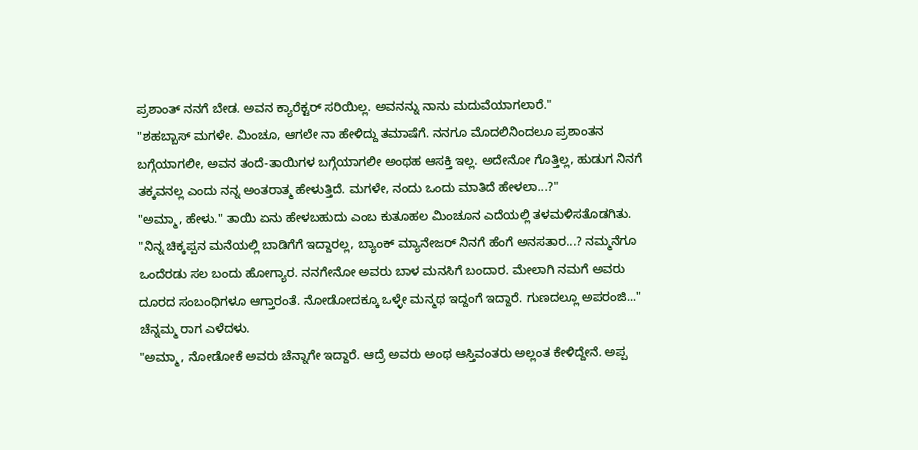ಪ್ರಶಾಂತ್ ನನಗೆ ಬೇಡ. ಅವನ ಕ್ಯಾರೆಕ್ಟರ್ ಸರಿಯಿಲ್ಲ. ಅವನನ್ನು ನಾನು ಮದುವೆಯಾಗಲಾರೆ."
"ಶಹಬ್ಬಾಸ್ ಮಗಳೇ. ಮಿಂಚೂ, ಆಗಲೇ ನಾ ಹೇಳಿದ್ದು ತಮಾಷೆಗೆ. ನನಗೂ ಮೊದಲಿನಿಂದಲೂ ಪ್ರಶಾಂತನ ಬಗ್ಗೆಯಾಗಲೀ, ಅವನ ತಂದೆ-ತಾಯಿಗಳ ಬಗ್ಗೆಯಾಗಲೀ ಅಂಥಹ ಆಸಕ್ತಿ ಇಲ್ಲ. ಅದೇನೋ ಗೊತ್ತಿಲ್ಲ, ಹುಡುಗ ನಿನಗೆ ತಕ್ಕವನಲ್ಲ ಎಂದು ನನ್ನ ಅಂತರಾತ್ಮ ಹೇಳುತ್ತಿದೆ. ಮಗಳೇ, ನಂದು ಒಂದು ಮಾತಿದೆ ಹೇಳಲಾ...?"
"ಅಮ್ಮಾ, ಹೇಳು." ತಾಯಿ ಏನು ಹೇಳಬಹುದು ಎಂಬ ಕುತೂಹಲ ಮಿಂಚೂನ ಎದೆಯಲ್ಲಿ ತಳಮಳಿಸತೊಡಗಿತು.
"ನಿನ್ನ ಚಿಕ್ಕಪ್ಪನ ಮನೆಯಲ್ಲಿ ಬಾಡಿಗೆಗೆ ಇದ್ದಾರಲ್ಲ, ಬ್ಯಾಂಕ್ ಮ್ಯಾನೇಜರ್ ನಿನಗೆ ಹೆಂಗೆ ಅನಸತಾರ...? ನಮ್ಮನೆಗೂ ಒಂದೆರಡು ಸಲ ಬಂದು ಹೋಗ್ಯಾರ. ನನಗೇನೋ ಅವರು ಬಾಳ ಮನಸಿಗೆ ಬಂದಾರ. ಮೇಲಾಗಿ ನಮಗೆ ಅವರು ದೂರದ ಸಂಬಂಧಿಗಳೂ ಆಗ್ತಾರಂತೆ. ನೋಡೋದಕ್ಕೂ ಒಳ್ಳೇ ಮನ್ಮಥ ಇದ್ದಂಗೆ ಇದ್ದಾರೆ. ಗುಣದಲ್ಲೂ ಅಪರಂಜಿ..." ಚೆನ್ನಮ್ಮ ರಾಗ ಎಳೆದಳು.
"ಅಮ್ಮಾ, ನೋಡೋಕೆ ಅವರು ಚೆನ್ನಾಗೇ ಇದ್ದಾರೆ. ಆದ್ರೆ ಅವರು ಅಂಥ ಆಸ್ತಿವಂತರು ಅಲ್ಲಂತ ಕೇಳಿದ್ದೇನೆ. ಅಪ್ಪ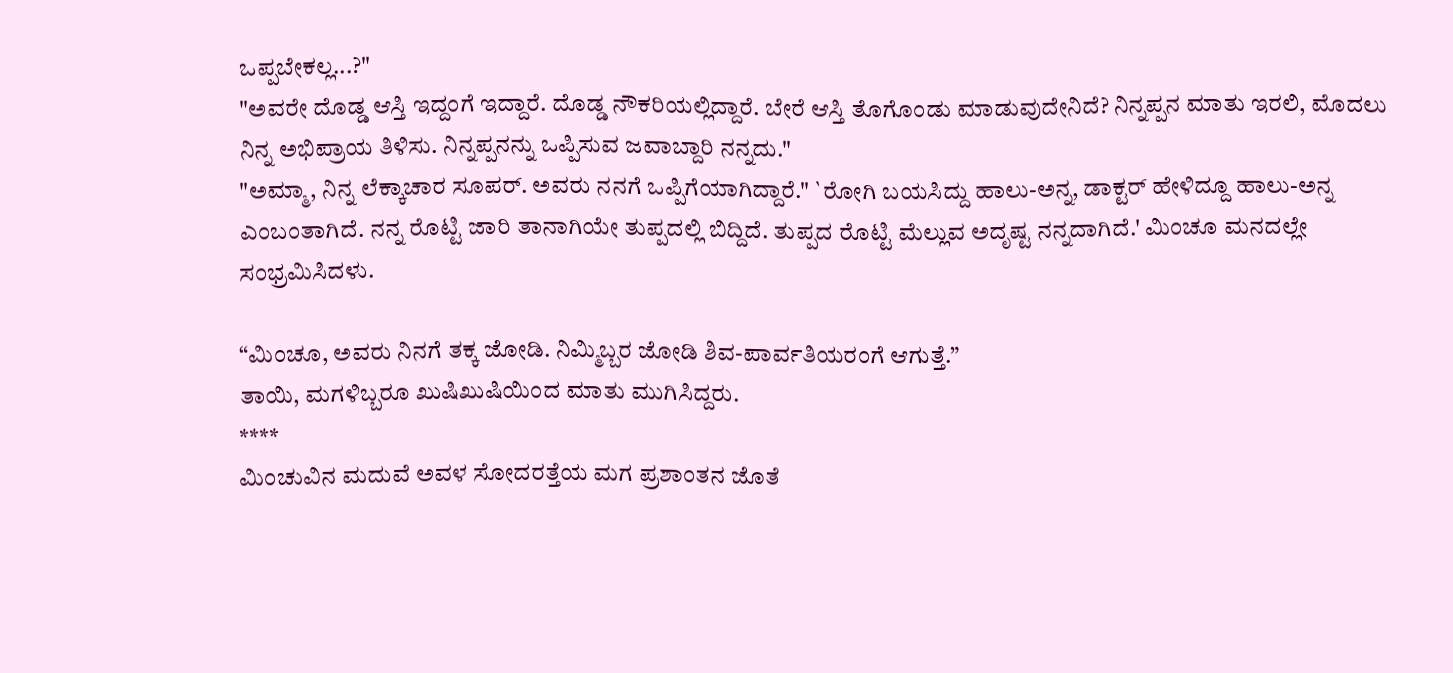ಒಪ್ಪಬೇಕಲ್ಲ...?"
"ಅವರೇ ದೊಡ್ಡ ಆಸ್ತಿ ಇದ್ದಂಗೆ ಇದ್ದಾರೆ. ದೊಡ್ಡ ನೌಕರಿಯಲ್ಲಿದ್ದಾರೆ. ಬೇರೆ ಆಸ್ತಿ ತೊಗೊಂಡು ಮಾಡುವುದೇನಿದೆ? ನಿನ್ನಪ್ಪನ ಮಾತು ಇರಲಿ, ಮೊದಲು ನಿನ್ನ ಅಭಿಪ್ರಾಯ ತಿಳಿಸು. ನಿನ್ನಪ್ಪನನ್ನು ಒಪ್ಪಿಸುವ ಜವಾಬ್ದಾರಿ ನನ್ನದು."
"ಅಮ್ಮಾ, ನಿನ್ನ ಲೆಕ್ಕಾಚಾರ ಸೂಪರ್. ಅವರು ನನಗೆ ಒಪ್ಪಿಗೆಯಾಗಿದ್ದಾರೆ." `ರೋಗಿ ಬಯಸಿದ್ದು ಹಾಲು-ಅನ್ನ, ಡಾಕ್ಟರ್ ಹೇಳಿದ್ದೂ ಹಾಲು-ಅನ್ನ ಎಂಬಂತಾಗಿದೆ. ನನ್ನ ರೊಟ್ಟಿ ಜಾರಿ ತಾನಾಗಿಯೇ ತುಪ್ಪದಲ್ಲಿ ಬಿದ್ದಿದೆ. ತುಪ್ಪದ ರೊಟ್ಟಿ ಮೆಲ್ಲುವ ಅದೃಷ್ಟ ನನ್ನದಾಗಿದೆ.' ಮಿಂಚೂ ಮನದಲ್ಲೇ ಸಂಭ್ರಮಿಸಿದಳು.

“ಮಿಂಚೂ, ಅವರು ನಿನಗೆ ತಕ್ಕ ಜೋಡಿ. ನಿಮ್ಮಿಬ್ಬರ ಜೋಡಿ ಶಿವ-ಪಾರ್ವತಿಯರಂಗೆ ಆಗುತ್ತೆ.”
ತಾಯಿ, ಮಗಳಿಬ್ಬರೂ ಖುಷಿಖುಷಿಯಿಂದ ಮಾತು ಮುಗಿಸಿದ್ದರು.
****
ಮಿಂಚುವಿನ ಮದುವೆ ಅವಳ ಸೋದರತ್ತೆಯ ಮಗ ಪ್ರಶಾಂತನ ಜೊತೆ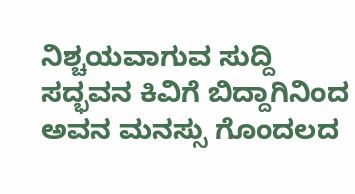ನಿಶ್ಚಯವಾಗುವ ಸುದ್ದಿ ಸದ್ಭವನ ಕಿವಿಗೆ ಬಿದ್ದಾಗಿನಿಂದ ಅವನ ಮನಸ್ಸು ಗೊಂದಲದ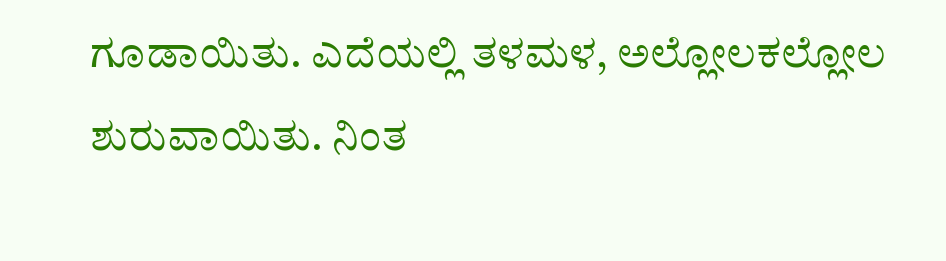ಗೂಡಾಯಿತು. ಎದೆಯಲ್ಲಿ ತಳಮಳ, ಅಲ್ಲೋಲಕಲ್ಲೋಲ ಶುರುವಾಯಿತು. ನಿಂತ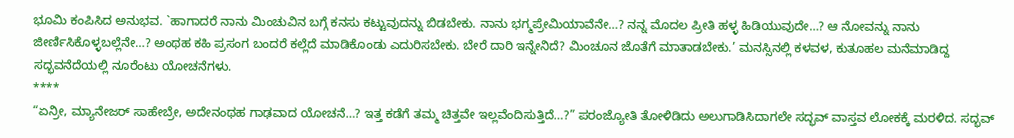ಭೂಮಿ ಕಂಪಿಸಿದ ಅನುಭವ. `ಹಾಗಾದರೆ ನಾನು ಮಿಂಚುವಿನ ಬಗ್ಗೆ ಕನಸು ಕಟ್ಟುವುದನ್ನು ಬಿಡಬೇಕು. ನಾನು ಭಗ್ಮಪ್ರೇಮಿಯಾವೆನೇ…? ನನ್ನ ಮೊದಲ ಪ್ರೀತಿ ಹಳ್ಳ ಹಿಡಿಯುವುದೇ…? ಆ ನೋವನ್ನು ನಾನು ಜೀರ್ಣಿಸಿಕೊಳ್ಳಬಲ್ಲೆನೇ…? ಅಂಥಹ ಕಹಿ ಪ್ರಸಂಗ ಬಂದರೆ ಕಲ್ಲೆದೆ ಮಾಡಿಕೊಂಡು ಎದುರಿಸಬೇಕು. ಬೇರೆ ದಾರಿ ಇನ್ನೇನಿದೆ? ಮಿಂಚೂನ ಜೊತೆಗೆ ಮಾತಾಡಬೇಕು.’ ಮನಸ್ಸಿನಲ್ಲಿ ಕಳವಳ, ಕುತೂಹಲ ಮನೆಮಾಡಿದ್ದ ಸದ್ಭವನೆದೆಯಲ್ಲಿ ನೂರೆಂಟು ಯೋಚನೆಗಳು.
****
“ಏನ್ರೀ, ಮ್ಯಾನೇಜರ್ ಸಾಹೇಬ್ರೇ, ಅದೇನಂಥಹ ಗಾಢವಾದ ಯೋಚನೆ…? ಇತ್ತ ಕಡೆಗೆ ತಮ್ಮ ಚಿತ್ತವೇ ಇಲ್ಲವೆಂದಿಸುತ್ತಿದೆ…?” ಪರಂಜ್ಯೋತಿ ತೋಳಿಡಿದು ಅಲುಗಾಡಿಸಿದಾಗಲೇ ಸದ್ಭವ್ ವಾಸ್ತವ ಲೋಕಕ್ಕೆ ಮರಳಿದ. ಸದ್ಭವ್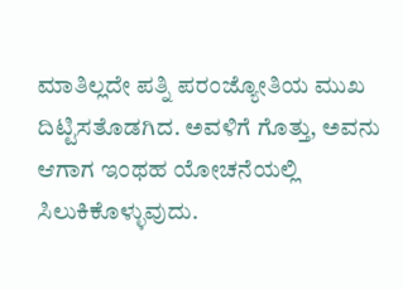ಮಾತಿಲ್ಲದೇ ಪತ್ನಿ ಪರಂಜ್ಯೋತಿಯ ಮುಖ ದಿಟ್ಟಿಸತೊಡಗಿದ. ಅವಳಿಗೆ ಗೊತ್ತು, ಅವನು ಆಗಾಗ ಇಂಥಹ ಯೋಚನೆಯಲ್ಲಿ ಸಿಲುಕಿಕೊಳ್ಳುವುದು.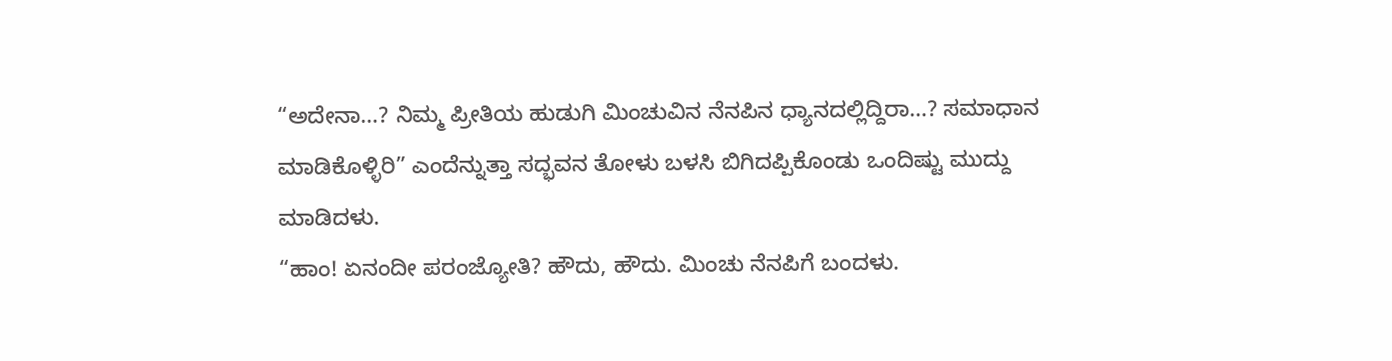“ಅದೇನಾ…? ನಿಮ್ಮ ಪ್ರೀತಿಯ ಹುಡುಗಿ ಮಿಂಚುವಿನ ನೆನಪಿನ ಧ್ಯಾನದಲ್ಲಿದ್ದಿರಾ…? ಸಮಾಧಾನ ಮಾಡಿಕೊಳ್ಳಿರಿ” ಎಂದೆನ್ನುತ್ತಾ ಸದ್ಭವನ ತೋಳು ಬಳಸಿ ಬಿಗಿದಪ್ಪಿಕೊಂಡು ಒಂದಿಷ್ಟು ಮುದ್ದು ಮಾಡಿದಳು.
“ಹಾಂ! ಏನಂದೀ ಪರಂಜ್ಯೋತಿ? ಹೌದು, ಹೌದು. ಮಿಂಚು ನೆನಪಿಗೆ ಬಂದಳು.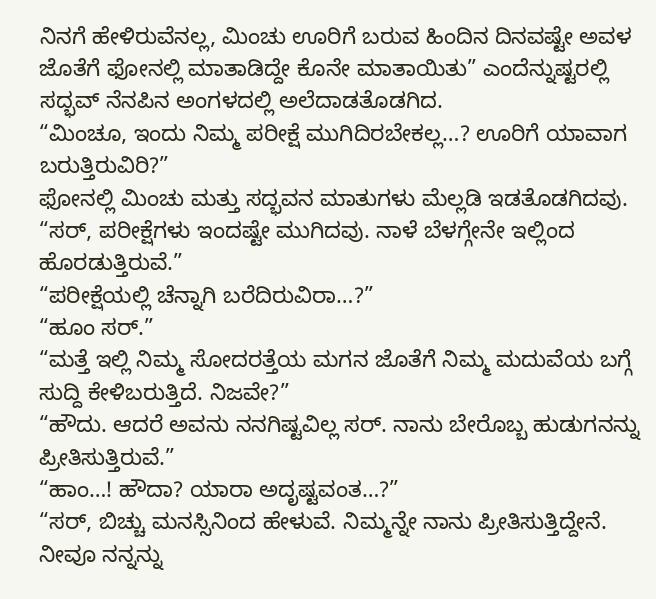ನಿನಗೆ ಹೇಳಿರುವೆನಲ್ಲ, ಮಿಂಚು ಊರಿಗೆ ಬರುವ ಹಿಂದಿನ ದಿನವಷ್ಟೇ ಅವಳ ಜೊತೆಗೆ ಫೋನಲ್ಲಿ ಮಾತಾಡಿದ್ದೇ ಕೊನೇ ಮಾತಾಯಿತು” ಎಂದೆನ್ನುಷ್ಟರಲ್ಲಿ ಸದ್ಭವ್ ನೆನಪಿನ ಅಂಗಳದಲ್ಲಿ ಅಲೆದಾಡತೊಡಗಿದ.
“ಮಿಂಚೂ, ಇಂದು ನಿಮ್ಮ ಪರೀಕ್ಷೆ ಮುಗಿದಿರಬೇಕಲ್ಲ…? ಊರಿಗೆ ಯಾವಾಗ ಬರುತ್ತಿರುವಿರಿ?”
ಫೋನಲ್ಲಿ ಮಿಂಚು ಮತ್ತು ಸದ್ಭವನ ಮಾತುಗಳು ಮೆಲ್ಲಡಿ ಇಡತೊಡಗಿದವು.
“ಸರ್, ಪರೀಕ್ಷೆಗಳು ಇಂದಷ್ಟೇ ಮುಗಿದವು. ನಾಳೆ ಬೆಳಗ್ಗೇನೇ ಇಲ್ಲಿಂದ ಹೊರಡುತ್ತಿರುವೆ.”
“ಪರೀಕ್ಷೆಯಲ್ಲಿ ಚೆನ್ನಾಗಿ ಬರೆದಿರುವಿರಾ…?”
“ಹೂಂ ಸರ್.”
“ಮತ್ತೆ ಇಲ್ಲಿ ನಿಮ್ಮ ಸೋದರತ್ತೆಯ ಮಗನ ಜೊತೆಗೆ ನಿಮ್ಮ ಮದುವೆಯ ಬಗ್ಗೆ ಸುದ್ದಿ ಕೇಳಿಬರುತ್ತಿದೆ. ನಿಜವೇ?”
“ಹೌದು. ಆದರೆ ಅವನು ನನಗಿಷ್ಟವಿಲ್ಲ ಸರ್. ನಾನು ಬೇರೊಬ್ಬ ಹುಡುಗನನ್ನು ಪ್ರೀತಿಸುತ್ತಿರುವೆ.”
“ಹಾಂ…! ಹೌದಾ? ಯಾರಾ ಅದೃಷ್ಟವಂತ…?”
“ಸರ್, ಬಿಚ್ಚು ಮನಸ್ಸಿನಿಂದ ಹೇಳುವೆ. ನಿಮ್ಮನ್ನೇ ನಾನು ಪ್ರೀತಿಸುತ್ತಿದ್ದೇನೆ. ನೀವೂ ನನ್ನನ್ನು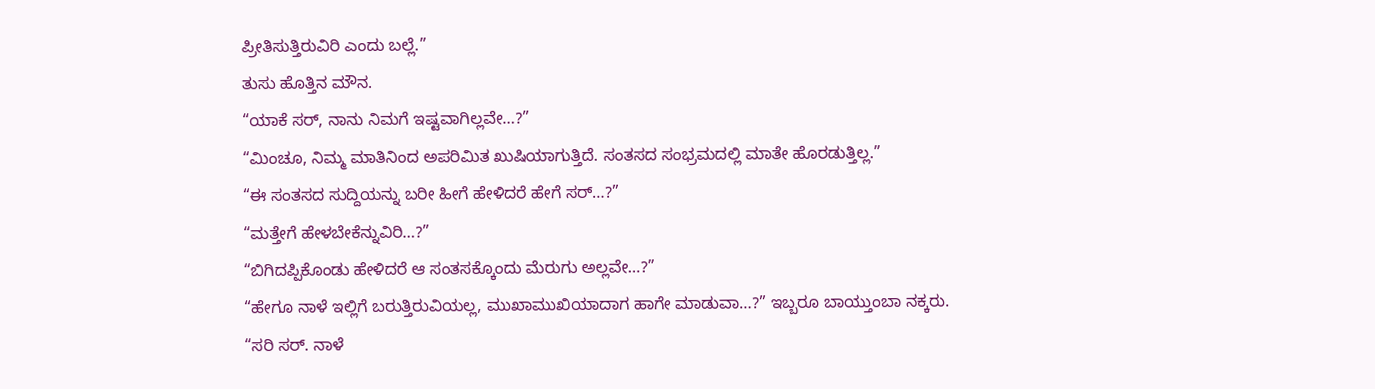ಪ್ರೀತಿಸುತ್ತಿರುವಿರಿ ಎಂದು ಬಲ್ಲೆ.”
ತುಸು ಹೊತ್ತಿನ ಮೌನ.
“ಯಾಕೆ ಸರ್, ನಾನು ನಿಮಗೆ ಇಷ್ಟವಾಗಿಲ್ಲವೇ…?”
“ಮಿಂಚೂ, ನಿಮ್ಮ ಮಾತಿನಿಂದ ಅಪರಿಮಿತ ಖುಷಿಯಾಗುತ್ತಿದೆ. ಸಂತಸದ ಸಂಭ್ರಮದಲ್ಲಿ ಮಾತೇ ಹೊರಡುತ್ತಿಲ್ಲ.”
“ಈ ಸಂತಸದ ಸುದ್ದಿಯನ್ನು ಬರೀ ಹೀಗೆ ಹೇಳಿದರೆ ಹೇಗೆ ಸರ್…?”
“ಮತ್ತೇಗೆ ಹೇಳಬೇಕೆನ್ನುವಿರಿ…?”
“ಬಿಗಿದಪ್ಪಿಕೊಂಡು ಹೇಳಿದರೆ ಆ ಸಂತಸಕ್ಕೊಂದು ಮೆರುಗು ಅಲ್ಲವೇ…?”
“ಹೇಗೂ ನಾಳೆ ಇಲ್ಲಿಗೆ ಬರುತ್ತಿರುವಿಯಲ್ಲ, ಮುಖಾಮುಖಿಯಾದಾಗ ಹಾಗೇ ಮಾಡುವಾ…?” ಇಬ್ಬರೂ ಬಾಯ್ತುಂಬಾ ನಕ್ಕರು.
“ಸರಿ ಸರ್. ನಾಳೆ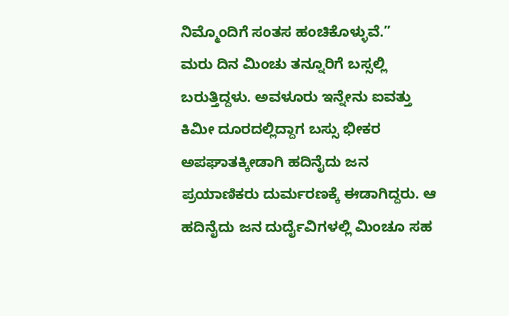ನಿಮ್ಮೊಂದಿಗೆ ಸಂತಸ ಹಂಚಿಕೊಳ್ಳುವೆ.”
ಮರು ದಿನ ಮಿಂಚು ತನ್ನೂರಿಗೆ ಬಸ್ಸಲ್ಲಿ ಬರುತ್ತಿದ್ದಳು. ಅವಳೂರು ಇನ್ನೇನು ಐವತ್ತು ಕಿಮೀ ದೂರದಲ್ಲಿದ್ದಾಗ ಬಸ್ಸು ಭೀಕರ ಅಪಘಾತಕ್ಕೀಡಾಗಿ ಹದಿನೈದು ಜನ ಪ್ರಯಾಣಿಕರು ದುರ್ಮರಣಕ್ಕೆ ಈಡಾಗಿದ್ದರು. ಆ ಹದಿನೈದು ಜನ ದುರ್ದೈವಿಗಳಲ್ಲಿ ಮಿಂಚೂ ಸಹ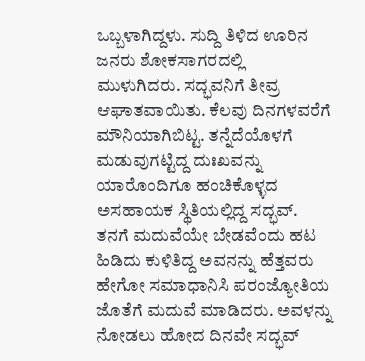ಒಬ್ಬಳಾಗಿದ್ದಳು. ಸುದ್ದಿ ತಿಳಿದ ಊರಿನ ಜನರು ಶೋಕಸಾಗರದಲ್ಲಿ ಮುಳುಗಿದರು. ಸದ್ಭವನಿಗೆ ತೀವ್ರ ಆಘಾತವಾಯಿತು. ಕೆಲವು ದಿನಗಳವರೆಗೆ ಮೌನಿಯಾಗಿಬಿಟ್ಟ. ತನ್ನೆದೆಯೊಳಗೆ ಮಡುವುಗಟ್ಟಿದ್ದ ದುಃಖವನ್ನು ಯಾರೊಂದಿಗೂ ಹಂಚಿಕೊಳ್ಳದ ಅಸಹಾಯಕ ಸ್ಥಿತಿಯಲ್ಲಿದ್ದ ಸದ್ಭವ್. ತನಗೆ ಮದುವೆಯೇ ಬೇಡವೆಂದು ಹಟ ಹಿಡಿದು ಕುಳಿತಿದ್ದ ಅವನನ್ನು ಹೆತ್ತವರು ಹೇಗೋ ಸಮಾಧಾನಿಸಿ ಪರಂಜ್ಯೋತಿಯ ಜೊತೆಗೆ ಮದುವೆ ಮಾಡಿದರು. ಅವಳನ್ನು ನೋಡಲು ಹೋದ ದಿನವೇ ಸದ್ಭವ್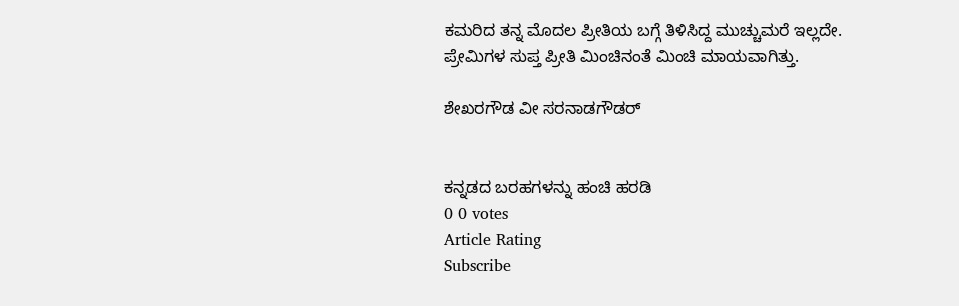ಕಮರಿದ ತನ್ನ ಮೊದಲ ಪ್ರೀತಿಯ ಬಗ್ಗೆ ತಿಳಿಸಿದ್ದ ಮುಚ್ಚುಮರೆ ಇಲ್ಲದೇ.
ಪ್ರೇಮಿಗಳ ಸುಪ್ತ ಪ್ರೀತಿ ಮಿಂಚಿನಂತೆ ಮಿಂಚಿ ಮಾಯವಾಗಿತ್ತು.

ಶೇಖರಗೌಡ ವೀ ಸರನಾಡಗೌಡರ್


ಕನ್ನಡದ ಬರಹಗಳನ್ನು ಹಂಚಿ ಹರಡಿ
0 0 votes
Article Rating
Subscribe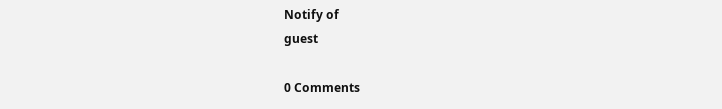Notify of
guest

0 Comments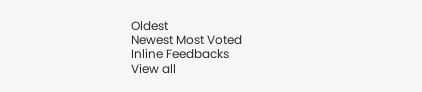Oldest
Newest Most Voted
Inline Feedbacks
View all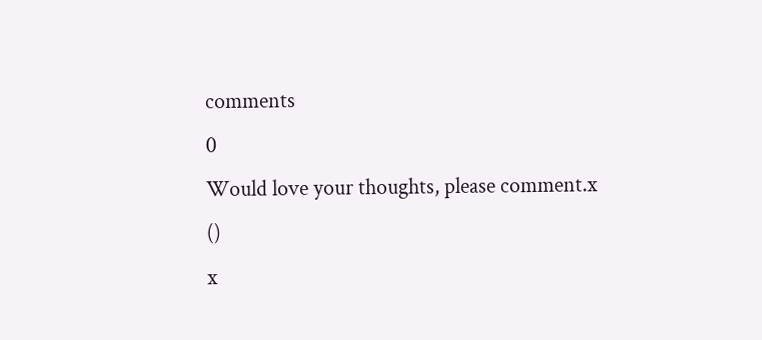comments
0
Would love your thoughts, please comment.x
()
x